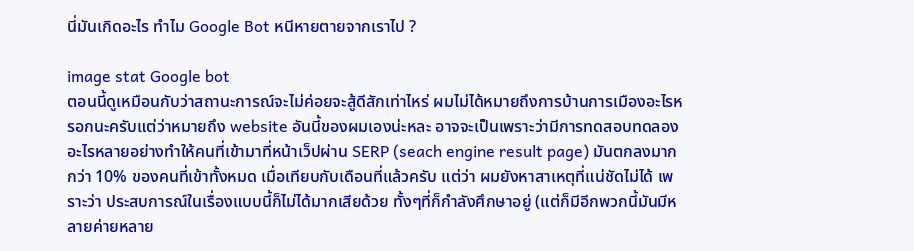นี่มันเกิดอะไร ทำไม Google Bot หนีหายตายจากเราไป ?

image stat Google bot
ตอนนี้ดูเหมือนกับว่าสถานะการณ์จะไม่ค่อยจะสู้ดีสักเท่าไหร่ ผมไม่ได้หมายถึงการบ้านการเมืองอะไรหรอกนะครับแต่ว่าหมายถึง website อันนี้ของผมเองน่ะหละ อาจจะเป็นเพราะว่ามีการทดสอบทดลองอะไรหลายอย่างทำให้คนที่เข้ามาที่หน้าเว็ปผ่าน SERP (seach engine result page) มันตกลงมากกว่า 10% ของคนที่เข้าทั้งหมด เมื่อเทียบกับเดือนที่แล้วครับ แต่ว่า ผมยังหาสาเหตุที่แน่ชัดไม่ได้ เพราะว่า ประสบการณ์ในเรื่องแบบนี้ก็ไม่ได้มากเสียด้วย ทั้งๆที่ก็กำลังศึกษาอยู่ (แต่ก็มีอีกพวกนี้มันมีหลายค่ายหลาย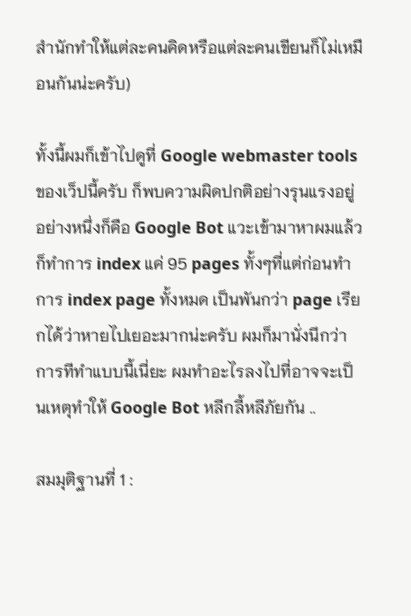สำนักทำให้แต่ละคนคิดหรือแต่ละคนเขียนก็ไม่เหมือนกันน่ะครับ)

ทั้งนี้ผมก็เข้าไปดูที่ Google webmaster tools ของเว็ปนี้ครับ ก็พบความผิดปกติอย่างรุนแรงอยู่อย่างหนึ่งก็คือ Google Bot แวะเข้ามาหาผมแล้วก็ทำการ index แค่ 95 pages ทั้งๆที่แต่ก่อนทำการ index page ทั้งหมด เป็นพันกว่า page เรียกได้ว่าหายไปเยอะมากน่ะครับ ผมก็มานั่งนึกว่าการทีทำแบบนี้เนี่ยะ ผมทำอะไรลงไปที่อาจจะเป็นเหตุทำให้ Google Bot หลีกลี้หลีภัยกัน ..

สมมุติฐานที่ 1 :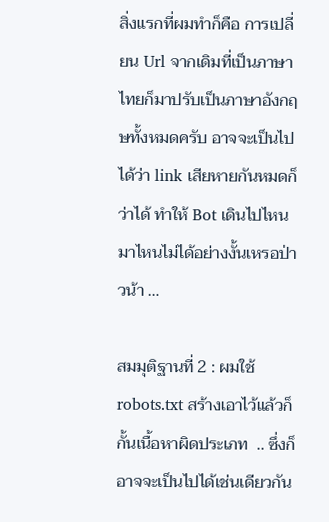สิ่งแรกที่ผมทำก็คือ การเปลี่ยน Url จากเดิมที่เป็นภาษาไทยก็มาปรับเป็นภาษาอังกฤษทั้งหมดครับ อาจจะเป็นไปได้ว่า link เสียหายกันหมดก็ว่าได้ ทำให้ Bot เดินไปไหนมาไหนไม่ได้อย่างงั้นเหรอป่าวน้า …

สมมุติฐานที่ 2 : ผมใช้ robots.txt สร้างเอาไว้แล้วก็กั้นเนื้อหาผิดประเภท  .. ซึ่งก็อาจจะเป็นไปได้เช่นเดียวกัน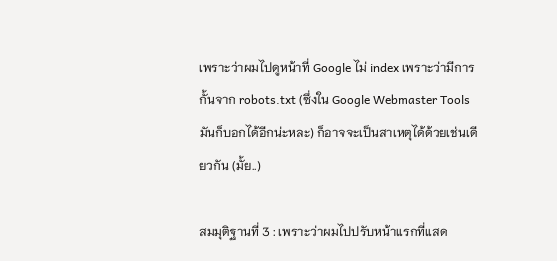เพราะว่าผมไปดูหน้าที่ Google ไม่ index เพราะว่ามีการกั้นจาก robots.txt (ซึ่งใน Google Webmaster Tools มันก็บอกได้อีกน่ะหละ) ก็อาจจะเป็นสาเหตุได้ด้วยเช่นเดียวกัน (มั้ย..)

สมมุติฐานที่ 3 : เพราะว่าผมไปปรับหน้าแรกที่แสด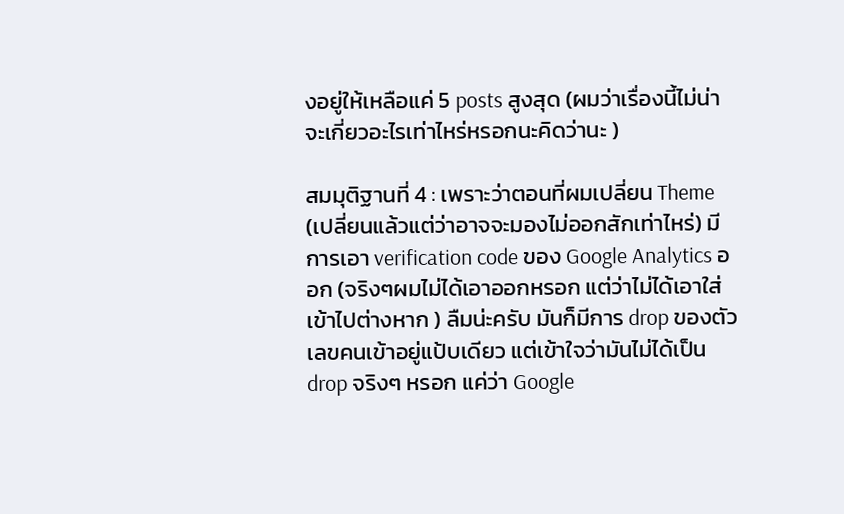งอยู่ให้เหลือแค่ 5 posts สูงสุด (ผมว่าเรื่องนี้ไม่น่าจะเกี่ยวอะไรเท่าไหร่หรอกนะคิดว่านะ )

สมมุติฐานที่ 4 : เพราะว่าตอนที่ผมเปลี่ยน Theme (เปลี่ยนแล้วแต่ว่าอาจจะมองไม่ออกสักเท่าไหร่) มีการเอา verification code ของ Google Analytics ออก (จริงๆผมไม่ได้เอาออกหรอก แต่ว่าไม่ได้เอาใส่เข้าไปต่างหาก ) ลืมน่ะครับ มันก็มีการ drop ของตัวเลขคนเข้าอยู่แป้บเดียว แต่เข้าใจว่ามันไม่ได้เป็น drop จริงๆ หรอก แค่ว่า Google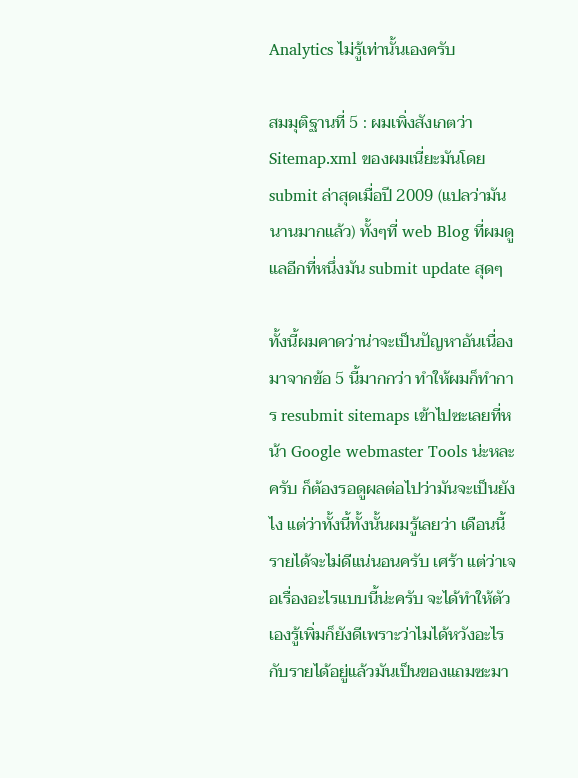Analytics ไม่รู้เท่านั้นเองครับ

สมมุติฐานที่ 5 : ผมเพิ่งสังเกตว่า Sitemap.xml ของผมเนี่ยะมันโดย submit ล่าสุดเมื่อปี 2009 (แปลว่ามันนานมากแล้ว) ทั้งๆที่ web Blog ที่ผมดูแลอีกที่หนึ่งมัน submit update สุดๆ

ทั้งนี้ผมคาดว่าน่าจะเป็นปัญหาอันเนื่องมาจากข้อ 5 นี้มากกว่า ทำให้ผมก็ทำการ resubmit sitemaps เข้าไปซะเลยที่หน้า Google webmaster Tools น่ะหละครับ ก็ต้องรอดูผลต่อไปว่ามันจะเป็นยังไง แต่ว่าทั้งนี้ทั้งนั้นผมรู้เลยว่า เดือนนี้รายได้จะไม่ดีแน่นอนครับ เศร้า แต่ว่าเจอเรื่องอะไรแบบนี้น่ะครับ จะได้ทำให้ตัวเองรู้เพิ่มก็ยังดีเพราะว่าไมได้หวังอะไรกับรายได้อยู่แล้วมันเป็นของแถมซะมา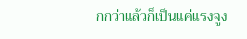กกว่าแล้วก็เป็นแค่แรงจูง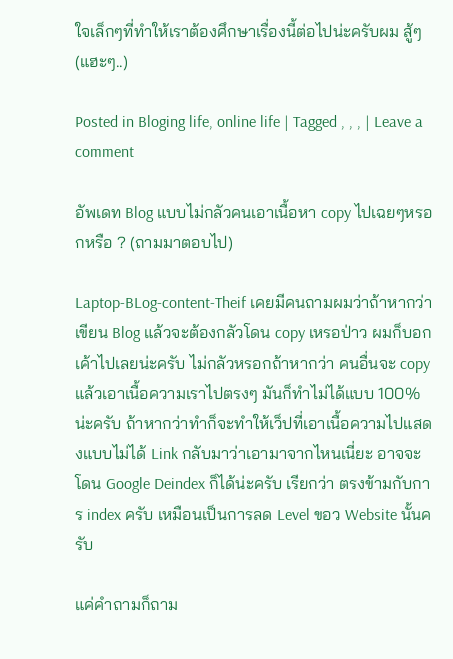ใจเล็กๆที่ทำให้เราต้องศึกษาเรื่องนี้ต่อไปน่ะครับผม สู้ๆ (แฮะๆ..)

Posted in Bloging life, online life | Tagged , , , | Leave a comment

อัพเดท Blog แบบไม่กลัวคนเอาเนื้อหา copy ไปเฉยๆหรอกหรือ ? (ถามมาตอบไป)

Laptop-BLog-content-Theif เคยมีคนถามผมว่าถ้าหากว่าเขียน Blog แล้วจะต้องกลัวโดน copy เหรอป่าว ผมก็บอกเค้าไปเลยน่ะครับ ไม่กลัวหรอกถ้าหากว่า คนอื่นจะ copy แล้วเอาเนื้อความเราไปตรงๆ มันก็ทำไม่ได้แบบ 100% น่ะครับ ถ้าหากว่าทำก็จะทำให้เว็ปที่เอาเนื้อความไปแสดงแบบไม่ได้ Link กลับมาว่าเอามาจากไหนเนี่ยะ อาจจะโดน Google Deindex ก็ได้น่ะครับ เรียกว่า ตรงข้ามกับการ index ครับ เหมือนเป็นการลด Level ขอว Website นั้นครับ

แค่คำถามก็ถาม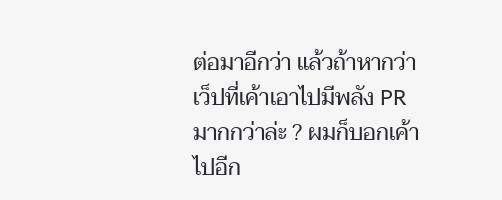ต่อมาอีกว่า แล้วถ้าหากว่าเว็ปที่เค้าเอาไปมีพลัง PR มากกว่าล่ะ ? ผมก็บอกเค้าไปอีก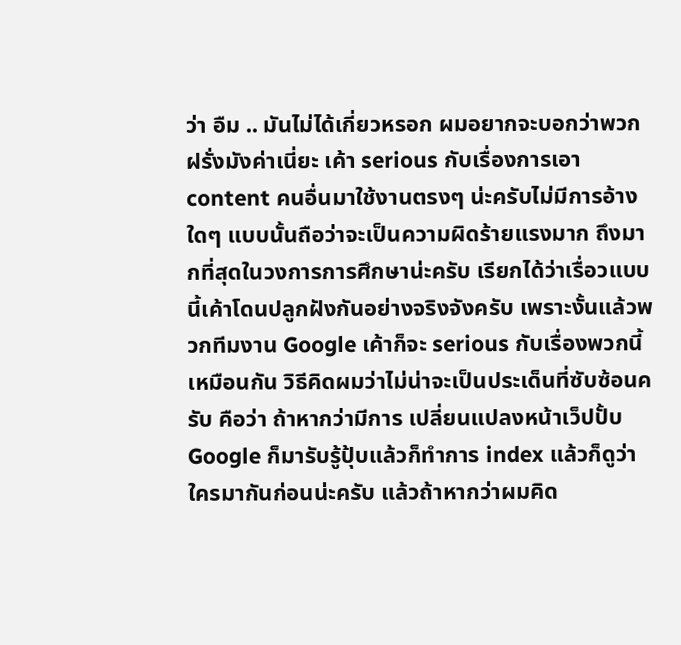ว่า อืม .. มันไม่ได้เกี่ยวหรอก ผมอยากจะบอกว่าพวกฝรั่งมังค่าเนี่ยะ เค้า serious กับเรื่องการเอา content คนอื่นมาใช้งานตรงๆ น่ะครับไม่มีการอ้างใดๆ แบบนั้นถือว่าจะเป็นความผิดร้ายแรงมาก ถึงมากที่สุดในวงการการศึกษาน่ะครับ เรียกได้ว่าเรื่อวแบบนี้เค้าโดนปลูกฝังกันอย่างจริงจังครับ เพราะงั้นแล้วพวกทีมงาน Google เค้าก็จะ serious กับเรื่องพวกนี้เหมือนกัน วิธีคิดผมว่าไม่น่าจะเป็นประเด็นที่ซับซ้อนครับ คือว่า ถ้าหากว่ามีการ เปลี่ยนแปลงหน้าเว็ปปั้บ Google ก็มารับรู้ปุ้บแล้วก็ทำการ index แล้วก็ดูว่าใครมากันก่อนน่ะครับ แล้วถ้าหากว่าผมคิด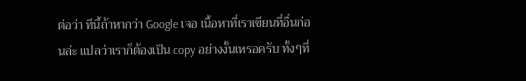ต่อว่า ทีนี้ถ้าหากว่า Google เจอ เนื้อหาที่เราเขียนที่อื่นก่อนล่ะ แปลว่าเราก็ต้องเป็น copy อย่างงั้นเหรอครับ ทั้งๆที่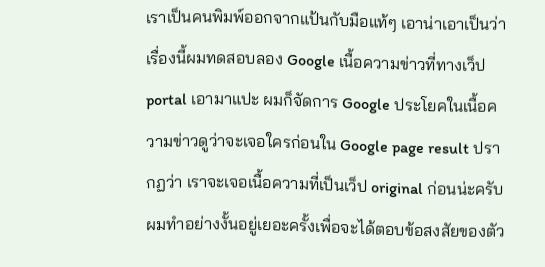เราเป็นคนพิมพ์ออกจากแป้นกับมือแท้ๆ เอาน่าเอาเป็นว่า เรื่องนี้ผมทดสอบลอง Google เนื้อความข่าวที่ทางเว็ป portal เอามาแปะ ผมก็จัดการ Google ประโยคในเนื้อความข่าวดูว่าจะเจอใครก่อนใน Google page result ปรากฏว่า เราจะเจอเนื้อความที่เป็นเว็ป original ก่อนน่ะครับ ผมทำอย่างงั้นอยู่เยอะครั้งเพื่อจะได้ตอบข้อสงสัยของตัว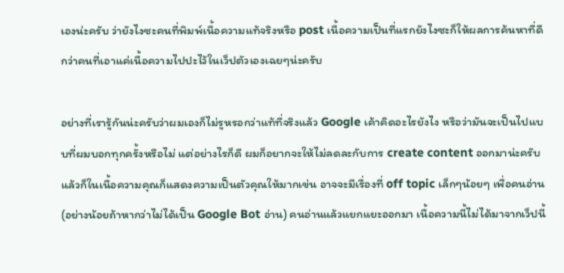เองน่ะครับ ว่ายังไงซะคนที่พิมพ์เนื้อความแท้จริงหรือ post เนื้อความเป็นที่แรกยังไงซะก็ให้ผลการค้นหาที่ดีกว่าคนที่เอาแค่เนื้อความไปปะไว้ในเว็ปตัวเองเฉยๆน่ะครับ

อย่างที่เรารู้กันน่ะครับว่าผมเองก็ไม่รูหรอกว่าแท้ที่จริงแล้ว Google เค้าคิดอะไรยังไง หรือว่ามันจะเป็นไปแบบที่ผมบอกทุกครั้งหรือไม่ แต่อย่างไรก็ดี ผมก็อยากจะให้ไม่ลดละกับการ create content ออกมาน่ะครับ แล้วก็ในเนื้อความคุณก็แสดงความเป็นตัวคุณให้มากเข่น อาจจะมีเรื่องที่ off topic เล็กๆน้อยๆ เพื่อคนอ่าน (อย่างน้อยถ้าหากว่าไม่ได้เป็น Google Bot อ่าน) คนอ่านแล้วแยกแยะออกมา เนื้อความนี้ไม่ได้มาจากเว็ปนี้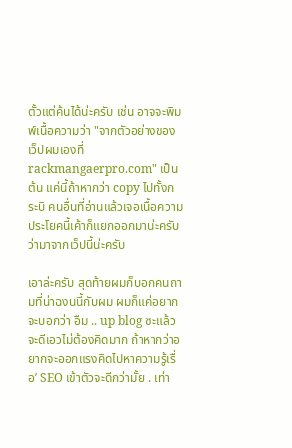ตั้วแต่ค้นได้น่ะครับ เช่น อาจจะพิมพ์เนื้อความว่า "จากตัวอย่างของเว็ปผมเองที่ rackmangaerpro.com" เป็นต้น แค่นี้ถ้าหากว่า copy ไปทั้งกระบิ คนอื่นที่อ่านแล้วเจอเนื้อความประโยคนี้เค้าก็แยกออกมาน่ะครับ ว่ามาจากเว็ปนี้น่ะครับ

เอาล่ะครับ สุดท้ายผมก็บอกคนถามที่น่าฉงนนี้กับผม ผมก็แค่อยากจะบอกว่า อืม .. up blog ซะแล้วจะดีเอวไม่ต้องคิดมาก ถ้าหากว่าอยากจะออกแรงคิดไปหาความรู้เรื่อ’ SEO เข้าตัวจะดีกว่ามั้ย . เท่า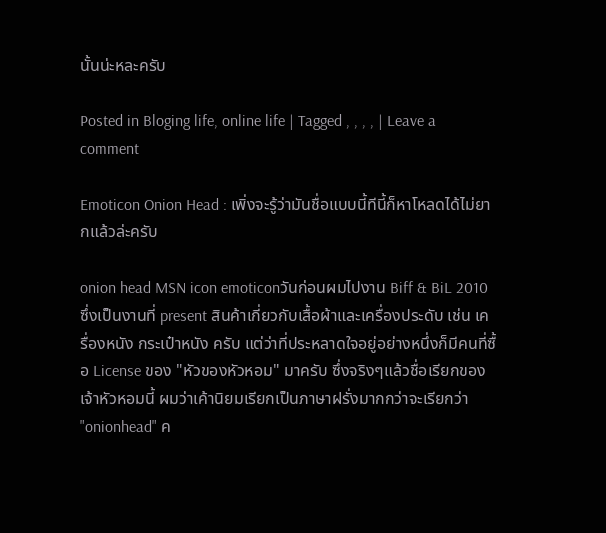นั้นน่ะหละครับ

Posted in Bloging life, online life | Tagged , , , , | Leave a comment

Emoticon Onion Head : เพิ่งจะรู้ว่ามันชื่อแบบนี้ทีนี้ก็หาโหลดได้ไม่ยากแล้วล่ะครับ

onion head MSN icon emoticonวันก่อนผมไปงาน Biff & BiL 2010 ซึ่งเป็นงานที่ present สินค้าเกี่ยวกับเสื้อผ้าและเครื่องประดับ เช่น เครื่องหนัง กระเป๋าหนัง ครับ แต่ว่าที่ประหลาดใจอยู่อย่างหนึ่งก็มีคนที่ซื้อ License ของ "หัวของหัวหอม" มาครับ ซึ่งจริงๆแล้วชื่อเรียกของเจ้าหัวหอมนี้ ผมว่าเค้านิยมเรียกเป็นภาษาฝรั่งมากกว่าจะเรียกว่า "onionhead" ค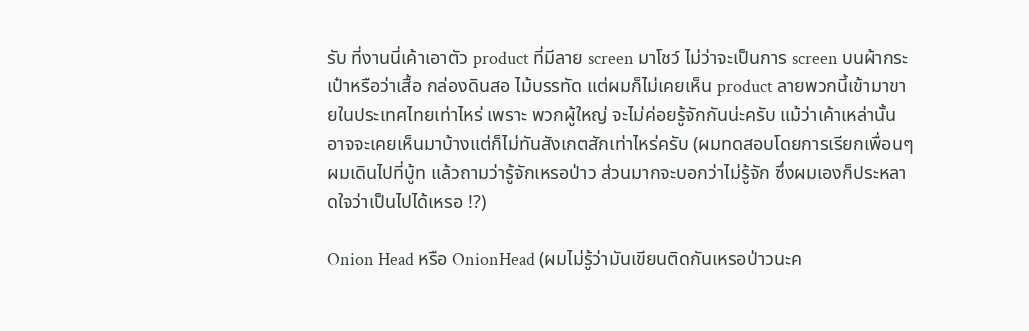รับ ที่งานนี่เค้าเอาตัว product ที่มีลาย screen มาโชว์ ไม่ว่าจะเป็นการ screen บนผ้ากระเป๋าหรือว่าเสื้อ กล่องดินสอ ไม้บรรทัด แต่ผมก็ไม่เคยเห็น product ลายพวกนี้เข้ามาขายในประเทศไทยเท่าไหร่ เพราะ พวกผู้ใหญ่ จะไม่ค่อยรู้จักกันน่ะครับ แม้ว่าเค้าเหล่านั้นอาจจะเคยเห็นมาบ้างแต่ก็ไม่ทันสังเกตสักเท่าไหร่ครับ (ผมทดสอบโดยการเรียกเพื่อนๆผมเดินไปที่บู้ท แล้วถามว่ารู้จักเหรอป่าว ส่วนมากจะบอกว่าไม่รู้จัก ซึ่งผมเองก็ประหลาดใจว่าเป็นไปได้เหรอ !?)

Onion Head หรือ OnionHead (ผมไม่รู้ว่ามันเขียนติดกันเหรอป่าวนะค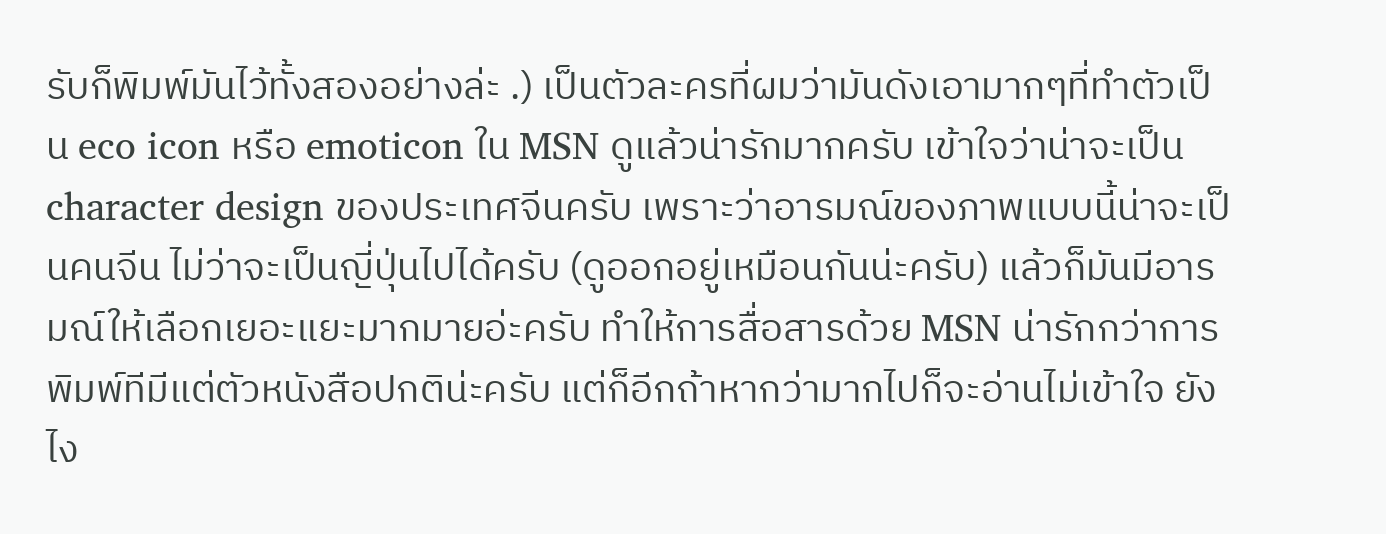รับก็พิมพ์มันไว้ทั้งสองอย่างล่ะ .) เป็นตัวละครที่ผมว่ามันดังเอามากๆที่ทำตัวเป็น eco icon หรือ emoticon ใน MSN ดูแล้วน่ารักมากครับ เข้าใจว่าน่าจะเป็น character design ของประเทศจีนครับ เพราะว่าอารมณ์ของภาพแบบนี้น่าจะเป็นคนจีน ไม่ว่าจะเป็นญี่ปุ่นไปได้ครับ (ดูออกอยู่เหมือนกันน่ะครับ) แล้วก็มันมีอารมณ์ให้เลือกเยอะแยะมากมายอ่ะครับ ทำให้การสื่อสารด้วย MSN น่ารักกว่าการพิมพ์ทีมีแต่ตัวหนังสือปกติน่ะครับ แต่ก็อีกถ้าหากว่ามากไปก็จะอ่านไม่เข้าใจ ยังไง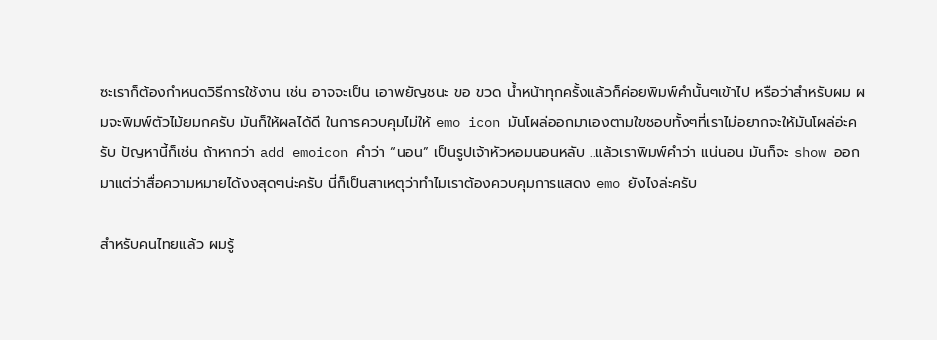ซะเราก็ต้องกำหนดวิธีการใช้งาน เช่น อาจจะเป็น เอาพยัญชนะ ขอ ขวด น้ำหน้าทุกครั้งแล้วก็ค่อยพิมพ์คำนั้นๆเข้าไป หรือว่าสำหรับผม ผมจะพิมพ์ตัวไม้ยมกครับ มันก็ให้ผลได้ดี ในการควบคุมไม่ให้ emo icon มันโผล่ออกมาเองตามใขชอบทั้งๆที่เราไม่อยากจะให้มันโผล่อ่ะครับ ปัญหานี้ก็เช่น ถ้าหากว่า add emoicon คำว่า “นอน” เป็นรูปเจ้าหัวหอมนอนหลับ ..แล้วเราพิมพ์คำว่า แน่นอน มันก็จะ show ออกมาแต่ว่าสื่อความหมายได้งงสุดๆน่ะครับ นี่ก็เป็นสาเหตุว่าทำไมเราต้องควบคุมการแสดง emo ยังไงล่ะครับ

สำหรับคนไทยแล้ว ผมรู้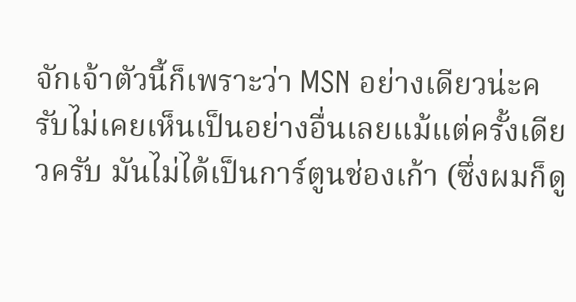จักเจ้าตัวนี้ก็เพราะว่า MSN อย่างเดียวน่ะครับไม่เคยเห็นเป็นอย่างอื่นเลยแม้แต่ครั้งเดียวครับ มันไม่ได้เป็นการ์ตูนช่องเก้า (ซึ่งผมก็ดู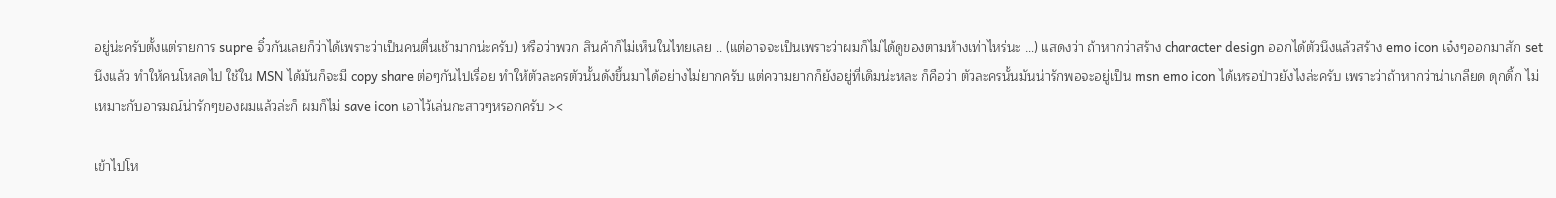อยู่น่ะครับตั้งแต่รายการ supre จิ๋วกันเลยก็ว่าได้เพราะว่าเป็นคนตื่นเช้ามากน่ะครับ) หรือว่าพวก สินค้าก็ไม่เห็นในไทยเลย .. (แต่อาจจะเป็นเพราะว่าผมก็ไม่ได้ดูของตามห้างเท่าไหร่นะ …) แสดงว่า ถ้าหากว่าสร้าง character design ออกได้ตัวนึงแล้วสร้าง emo icon เจ๋งๆออกมาสัก set นึงแล้ว ทำให้คนโหลดไป ใช้ใน MSN ได้มันก็จะมี copy share ต่อๆกันไปเรื่อย ทำให้ตัวละครตัวนั้นดังขึ้นมาได้อย่างไม่ยากครับ แต่ความยากก็ยังอยู่ที่เดิมน่ะหละ ก็คือว่า ตัวละครนั้นมันน่ารักพอจะอยู่เป็น msn emo icon ได้เหรอป่าวยังไงล่ะครับ เพราะว่าถ้าหากว่าน่าเกลียด ดุกดิ้ก ไม่เหมาะกับอารมณ์น่ารักๆของผมแล้วล่ะก็ ผมก็ไม่ save icon เอาไว้เล่นกะสาวๆหรอกครับ ><

เข้าไปโห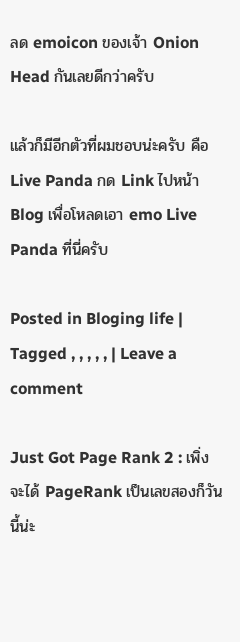ลด emoicon ของเจ้า Onion Head กันเลยดีกว่าครับ

แล้วก็มีอีกตัวที่ผมชอบน่ะครับ คือ Live Panda กด Link ไปหน้า Blog เพื่อโหลดเอา emo Live Panda ที่นี่ครับ

Posted in Bloging life | Tagged , , , , , | Leave a comment

Just Got Page Rank 2 : เพิ่งจะได้ PageRank เป็นเลขสองก็วันนี้น่ะ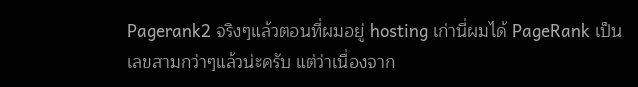Pagerank2 จริงๆแล้วตอนที่ผมอยู่ hosting เก่านี่ผมได้ PageRank เป็นเลขสามกว่าๆแล้วน่ะครับ แต่ว่าเนื่องจาก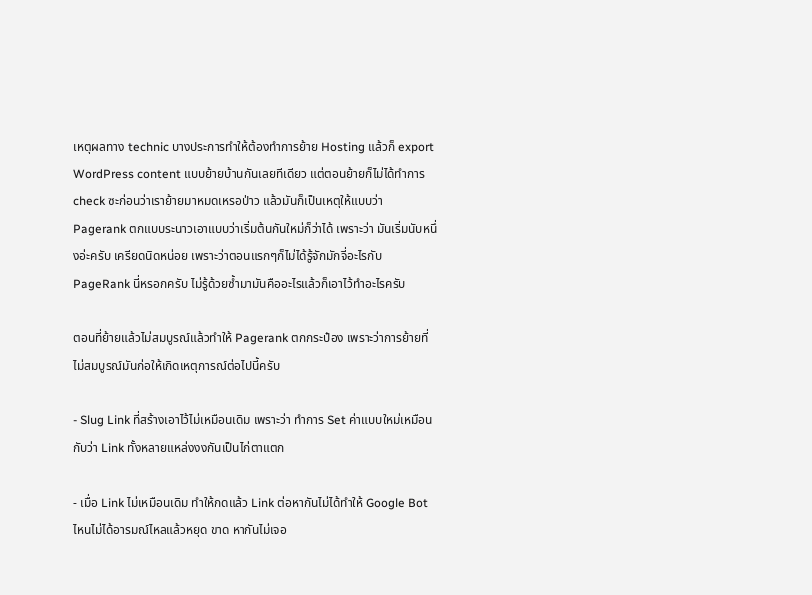เหตุผลทาง technic บางประการทำให้ต้องทำการย้าย Hosting แล้วก็ export WordPress content แบบย้ายบ้านกันเลยทีเดียว แต่ตอนย้ายก็ไม่ได้ทำการ check ซะก่อนว่าเราย้ายมาหมดเหรอป่าว แล้วมันก็เป็นเหตุให้แบบว่า  Pagerank ตกแบบระนาวเอาแบบว่าเริ่มต้นกันใหม่ก็ว่าได้ เพราะว่า มันเริ่มนับหนึ่งอ่ะครับ เครียดนิดหน่อย เพราะว่าตอนแรกๆก็ไม่ได้รู้จักมักจี่อะไรกับ PageRank นี่หรอกครับ ไม่รู้ด้วยซ้ำมามันคืออะไรแล้วก็เอาไว้ทำอะไรครับ

ตอนที่ย้ายแล้วไม่สมบูรณ์แล้วทำให้ Pagerank ตกกระป๋อง เพราะว่าการย้ายที่ไม่สมบูรณ์มันก่อให้เกิดเหตุการณ์ต่อไปนี้ครับ

- Slug Link ที่สร้างเอาไว้ไม่เหมือนเดิม เพราะว่า ทำการ Set ค่าแบบใหม่เหมือนกับว่า Link ทั้งหลายแหล่งงงกันเป็นไก่ตาแตก

- เมื่อ Link ไม่เหมือนเดิม ทำให้กดแล้ว Link ต่อหากันไม่ได้ทำให้ Google Bot ไหนไม่ได้อารมณ์ไหลแล้วหยุด ขาด หากันไม่เจอ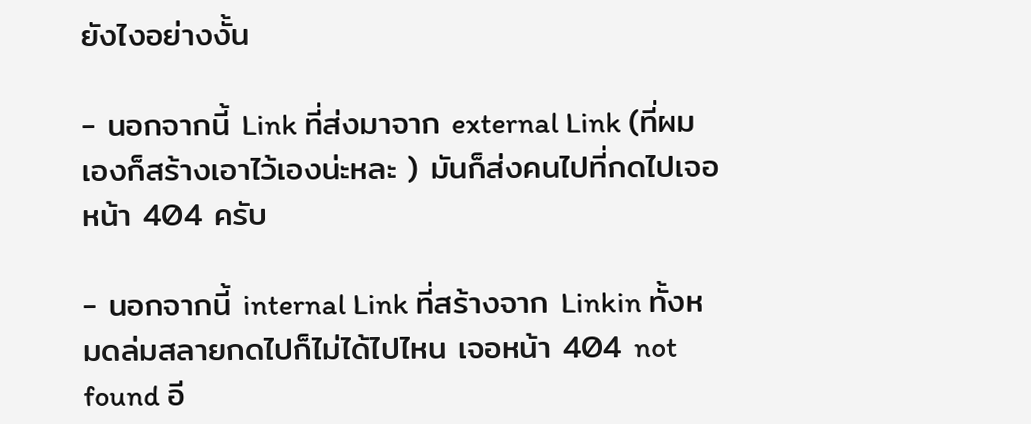ยังไงอย่างงั้น

- นอกจากนี้ Link ที่ส่งมาจาก external Link (ที่ผมเองก็สร้างเอาไว้เองน่ะหละ ) มันก็ส่งคนไปที่กดไปเจอหน้า 404 ครับ

- นอกจากนี้ internal Link ที่สร้างจาก Linkin ทั้งหมดล่มสลายกดไปก็ไม่ได้ไปไหน เจอหน้า 404 not found อี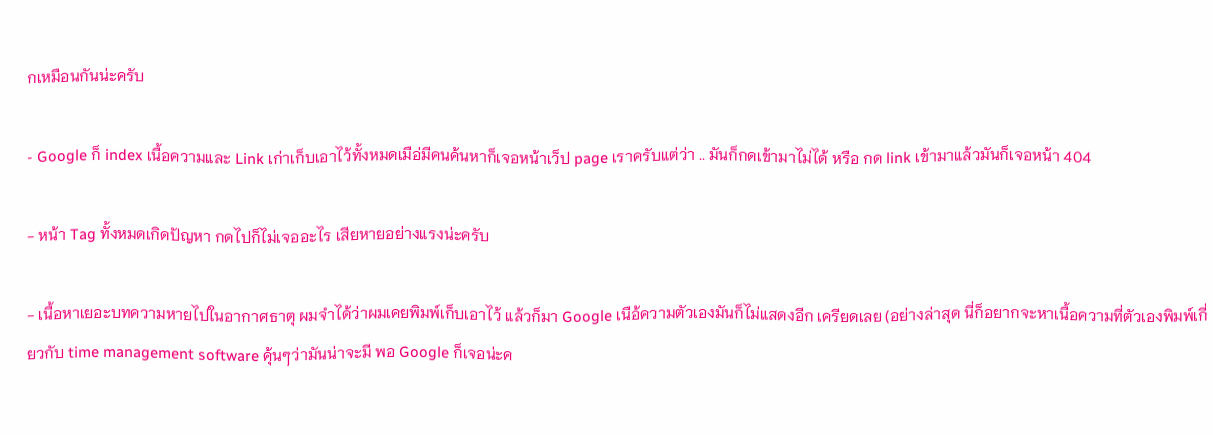กเหมือนกันน่ะครับ

- Google ก็ index เนื้อความและ Link เก่าเก็บเอาไว้ทั้งหมดเมือ่มีคนค้นหาก็เจอหน้าเว็ป page เราครับแต่ว่า .. มันก็กดเข้ามาไม่ได้ หรือ กด link เข้ามาแล้วมันก็เจอหน้า 404

- หน้า Tag ทั้งหมดเกิดปัญหา กดไปก็ไม่เจออะไร เสียหายอย่างแรงน่ะครับ

- เนื้อหาเยอะบทความหายไปในอากาศธาตุ ผมจำได้ว่าผมเคยพิมพ์เก็บเอาไว้ แล้วก็มา Google เนือ้ความตัวเองมันก็ไม่แสดงอีก เครียดเลย (อย่างล่าสุด นี่ก็อยากจะหาเนื้อความที่ตัวเองพิมพ์เกี่ยวกับ time management software คุ้นๆว่ามันน่าจะมี พอ Google ก็เจอน่ะค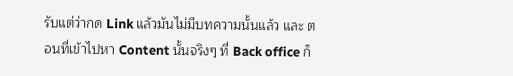รับแต่ว่ากด Link แล้วมันไม่มีบทความนั้นแล้ว และ ตอนที่เข้าไปหา Content นั้นจริงๆ ที่ Back office ก็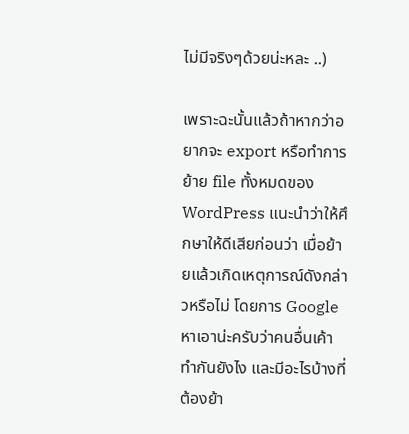ไม่มีจริงๆด้วยน่ะหละ ..)

เพราะฉะนั้นแล้วถ้าหากว่าอยากจะ export หรือทำการย้าย file ทั้งหมดของ WordPress แนะนำว่าให้ศึกษาให้ดีเสียก่อนว่า เมื่อย้ายแล้วเกิดเหตุการณ์ดังกล่าวหรือไม่ โดยการ Google หาเอาน่ะครับว่าคนอื่นเค้าทำกันยังไง และมีอะไรบ้างที่ต้องย้า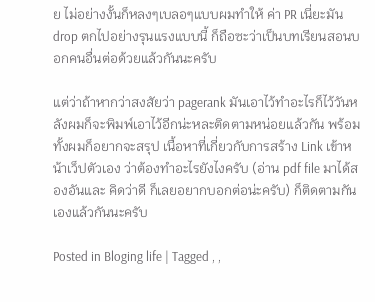ย ไม่อย่างงั้นก็หลงๆเบลอๆแบบผมทำให้ ค่า PR เนี่ยะมัน drop ตกไปอย่างรุนแรงแบบนี้ ก็ถือซะว่าเป็นบทเรียนสอนบอกคนอื่นต่อด้วยแล้วกันนะครับ

แต่ว่าถ้าหากว่าสงสัยว่า pagerank มันเอาไว้ทำอะไรก็ไว้วันหลังผมก็จะพิมพ์เอาไว้อีกน่ะหละติดตามหน่อยแล้วกัน พร้อมทั้งผมก็อยากจะสรุป เนื้อหาที่เกี่ยวกับการสร้าง Link เข้าหน้าเว็ปตัวเอง ว่าต้องทำอะไรยังไงครับ (อ่าน pdf file มาได้สองอันและ คิดว่าดี ก็เลยอยากบอกต่อน่ะครับ) ก็ติดตามกันเองแล้วกันนะครับ

Posted in Bloging life | Tagged , ,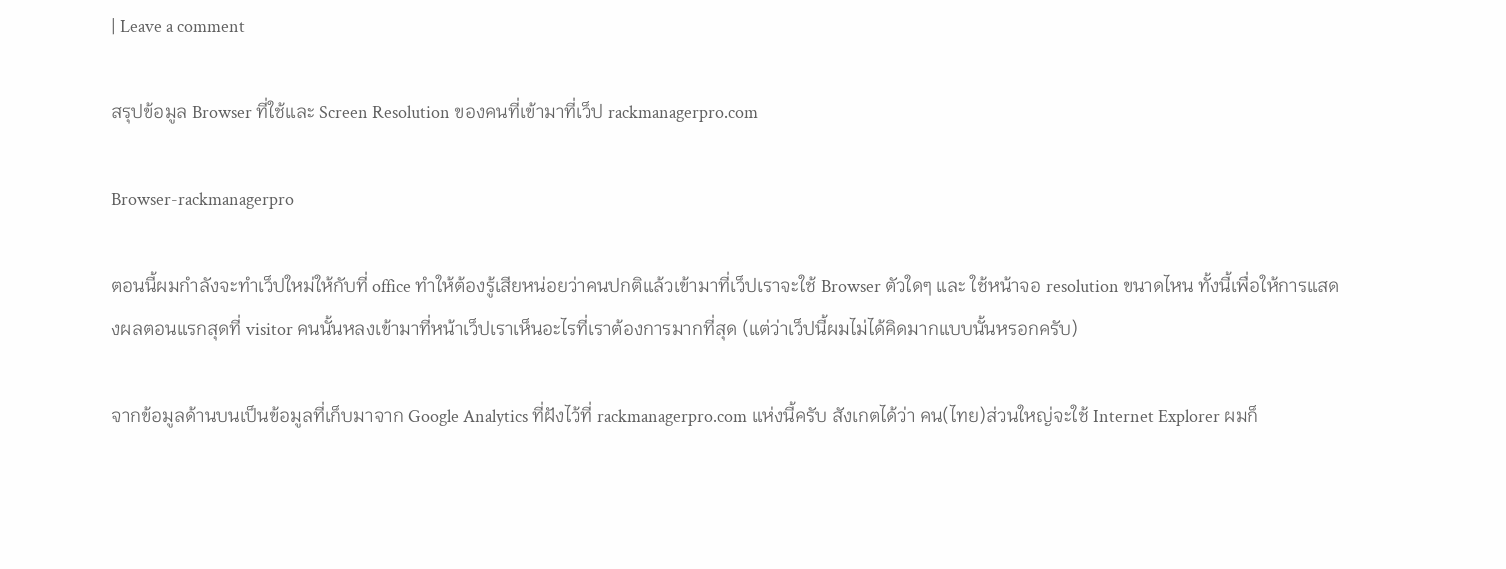| Leave a comment

สรุปข้อมูล Browser ที่ใช้และ Screen Resolution ของคนที่เข้ามาที่เว็ป rackmanagerpro.com

Browser-rackmanagerpro

ตอนนี้ผมกำลังจะทำเว็ปใหม่ให้กับที่ office ทำให้ต้องรู้เสียหน่อยว่าคนปกติแล้วเข้ามาที่เว็ปเราจะใช้ Browser ตัวใดๆ และ ใช้หน้าจอ resolution ขนาดไหน ทั้งนี้เพื่อให้การแสดงผลตอนแรกสุดที่ visitor คนนั้นหลงเข้ามาที่หน้าเว็ปเราเห็นอะไรที่เราต้องการมากที่สุด (แต่ว่าเว็ปนี้ผมไม่ได้คิดมากแบบนั้นหรอกครับ)

จากข้อมูลด้านบนเป็นข้อมูลที่เก็บมาจาก Google Analytics ที่ฝังไว้ที่ rackmanagerpro.com แห่งนี้ครับ สังเกตได้ว่า คน(ไทย)ส่วนใหญ่จะใช้ Internet Explorer ผมก็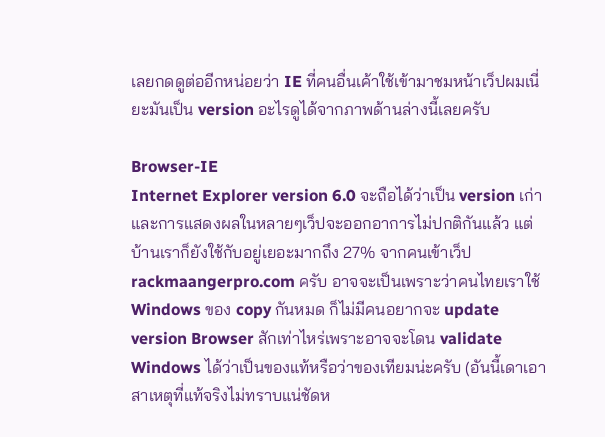เลยกดดูต่ออีกหน่อยว่า IE ที่คนอื่นเค้าใช้เข้ามาชมหน้าเว็ปผมเนี่ยะมันเป็น version อะไรดูได้จากภาพด้านล่างนี้เลยครับ

Browser-IE
Internet Explorer version 6.0 จะถือได้ว่าเป็น version เก่าและการแสดงผลในหลายๆเว็ปจะออกอาการไม่ปกติกันแล้ว แต่บ้านเราก็ยังใช้กับอยู่เยอะมากถึง 27% จากคนเข้าเว็ป rackmaangerpro.com ครับ อาจจะเป็นเพราะว่าคนไทยเราใช้ Windows ของ copy กันหมด ก็ไม่มีคนอยากจะ update version Browser สักเท่าไหร่เพราะอาจจะโดน validate Windows ได้ว่าเป็นของแท้หรือว่าของเทียมน่ะครับ (อันนี้เดาเอาสาเหตุที่แท้จริงไม่ทราบแน่ชัดห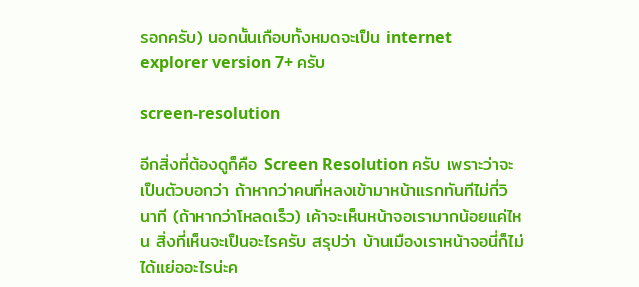รอกครับ) นอกนั้นเกือบทั้งหมดจะเป็น internet explorer version 7+ ครับ

screen-resolution

อีกสิ่งที่ต้องดูก็คือ Screen Resolution ครับ เพราะว่าจะเป็นตัวบอกว่า ถ้าหากว่าคนที่หลงเข้ามาหน้าแรกทันทีไม่กี่วินาที (ถ้าหากว่าโหลดเร็ว) เค้าจะเห็นหน้าจอเรามากน้อยแค่ไหน สิ่งที่เห็นจะเป็นอะไรครับ สรุปว่า บ้านเมืองเราหน้าจอนี่ก็ไม่ได้แย่ออะไรน่ะค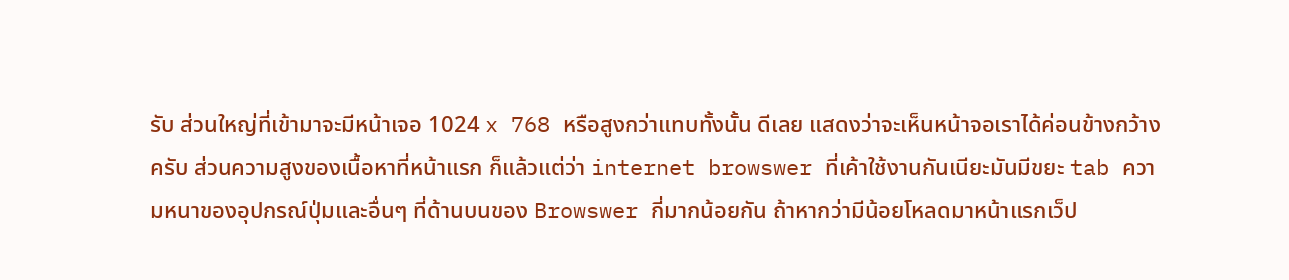รับ ส่วนใหญ่ที่เข้ามาจะมีหน้าเจอ 1024 x 768 หรือสูงกว่าแทบทั้งนั้น ดีเลย แสดงว่าจะเห็นหน้าจอเราได้ค่อนข้างกว้างครับ ส่วนความสูงของเนื้อหาที่หน้าแรก ก็แล้วแต่ว่า internet browswer ที่เค้าใช้งานกันเนียะมันมีขยะ tab ความหนาของอุปกรณ์ปุ่มและอื่นๆ ที่ด้านบนของ Browswer กี่มากน้อยกัน ถ้าหากว่ามีน้อยโหลดมาหน้าแรกเว็ป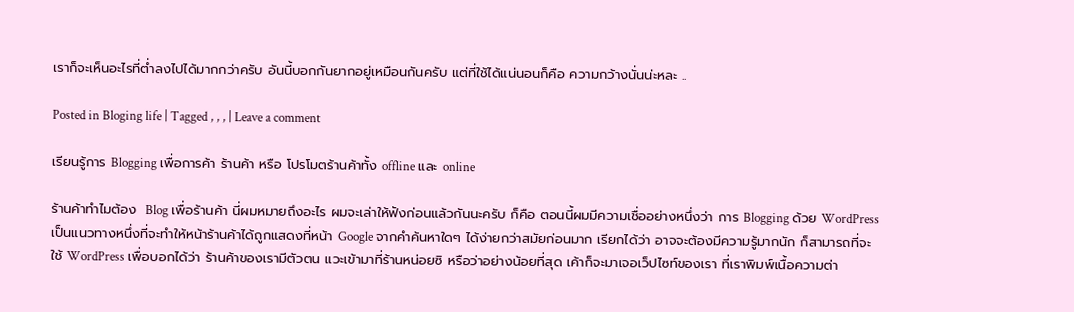เราก็จะเห็นอะไรที่ต่ำลงไปได้มากกว่าครับ อันนี้บอกกันยากอยู่เหมือนกันครับ แต่ที่ใช้ได้แน่นอนก็คือ ความกว้างนั่นน่ะหละ ..

Posted in Bloging life | Tagged , , , | Leave a comment

เรียนรู้การ Blogging เพื่อการค้า ร้านค้า หรือ โปรโมตร้านค้าทั้ง offline และ online

ร้านค้าทำไมต้อง  Blog เพื่อร้านค้า นี่ผมหมายถึงอะไร ผมจะเล่าให้ฟังก่อนแล้วกันนะครับ ก็คือ ตอนนี้ผมมีความเชื่ออย่างหนึ่งว่า การ Blogging ด้วย WordPress เป็นแนวทางหนึ่งที่จะทำให้หน้าร้านค้าได้ถูกแสดงที่หน้า Google จากคำค้นหาใดๆ ได้ง่ายกว่าสมัยก่อนมาก เรียกได้ว่า อาจจะต้องมีความรู้มากนัก ก็สามารถที่จะใช้ WordPress เพื่อบอกได้ว่า ร้านค้าของเรามีตัวตน แวะเข้ามาที่ร้านหน่อยซิ หรือว่าอย่างน้อยที่สุด เค้าก็จะมาเจอเว็ปไซท์ของเรา ที่เราพิมพ์เนื้อความต่า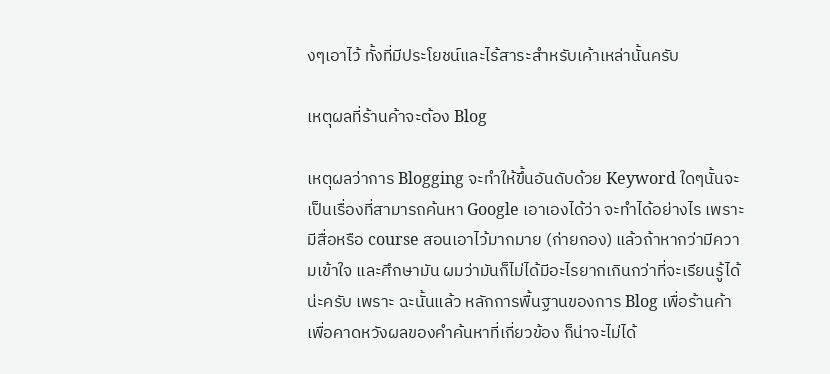งๆเอาไว้ ทั้งที่มีประโยชน์และไร้สาระสำหรับเค้าเหล่านั้นครับ

เหตุผลที่ร้านค้าจะต้อง Blog

เหตุผลว่าการ Blogging จะทำให้ขึ้นอันดับด้วย Keyword ใดๆนั้นจะเป็นเรื่องที่สามารถค้นหา Google เอาเองได้ว่า จะทำได้อย่างไร เพราะ มีสื่อหรือ course สอนเอาไว้มากมาย (ก่ายกอง) แล้วถ้าหากว่ามีความเข้าใจ และศึกษามัน ผมว่ามันก็ไม่ได้มีอะไรยากเกินกว่าที่จะเรียนรู้ได้น่ะครับ เพราะ ฉะนั้นแล้ว หลักการพื้นฐานของการ Blog เพื่อร้านค้าเพื่อคาดหวังผลของคำค้นหาที่เกี่ยวข้อง ก็น่าจะไม่ได้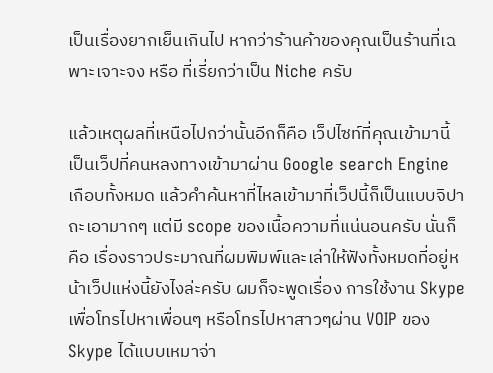เป็นเรื่องยากเย็นเกินไป หากว่าร้านค้าของคุณเป็นร้านที่เฉพาะเจาะจง หรือ ที่เรี่ยกว่าเป็น Niche ครับ

แล้วเหตุผลที่เหนือไปกว่านั้นอีกก็คือ เว็ปไซท์ที่คุณเข้ามานี้เป็นเว็ปที่คนหลงทางเข้ามาผ่าน Google search Engine เกือบทั้งหมด แล้วคำค้นหาที่ไหลเข้ามาที่เว็ปนี้ก็เป็นแบบจิปาถะเอามากๆ แต่มี scope ของเนื้อความที่แน่นอนครับ นั่นก็คือ เรื่องราวประมาณที่ผมพิมพ์และเล่าให้ฟังทั้งหมดที่อยู่หน้าเว็ปแห่งนี้ยังไงล่ะครับ ผมก็จะพูดเรื่อง การใช้งาน Skype เพื่อโทรไปหาเพื่อนๆ หรือโทรไปหาสาวๆผ่าน VOIP ของ Skype ได้แบบเหมาจ่า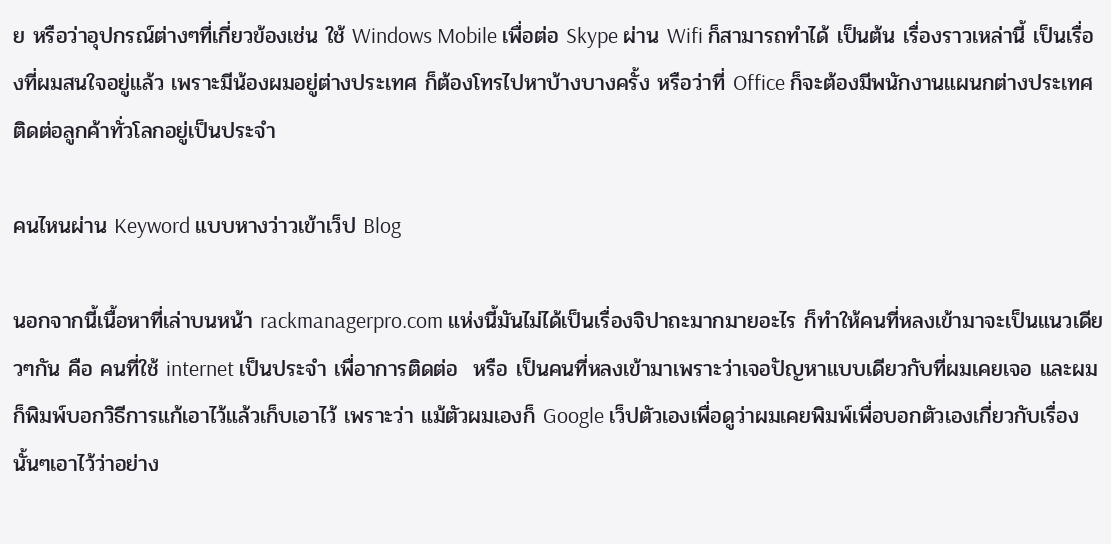ย หรือว่าอุปกรณ์ต่างๆที่เกี่ยวข้องเช่น ใช้ Windows Mobile เพื่อต่อ Skype ผ่าน Wifi ก็สามารถทำได้ เป็นต้น เรื่องราวเหล่านี้ เป็นเรื่องที่ผมสนใจอยู่แล้ว เพราะมีน้องผมอยู่ต่างประเทศ ก็ต้องโทรไปหาบ้างบางครั้ง หรือว่าที่ Office ก็จะต้องมีพนักงานแผนกต่างประเทศ ติดต่อลูกค้าทั่วโลกอยู่เป็นประจำ

คนไหนผ่าน Keyword แบบหางว่าวเข้าเว็ป Blog

นอกจากนี้เนื้อหาที่เล่าบนหน้า rackmanagerpro.com แห่งนี้มันไม่ได้เป็นเรื่องจิปาถะมากมายอะไร ก็ทำให้คนที่หลงเข้ามาจะเป็นแนวเดียวๆกัน คือ คนที่ใช้ internet เป็นประจำ เพื่อาการติดต่อ  หรือ เป็นคนที่หลงเข้ามาเพราะว่าเจอปัญหาแบบเดียวกับที่ผมเคยเจอ และผมก็พิมพ์บอกวิธีการแก้เอาไว้แล้วเก็บเอาไว้ เพราะว่า แม้ตัวผมเองก็ Google เว็ปตัวเองเพื่อดูว่าผมเคยพิมพ์เพื่อบอกตัวเองเกี่ยวกับเรื่องนั้นๆเอาไว้ว่าอย่าง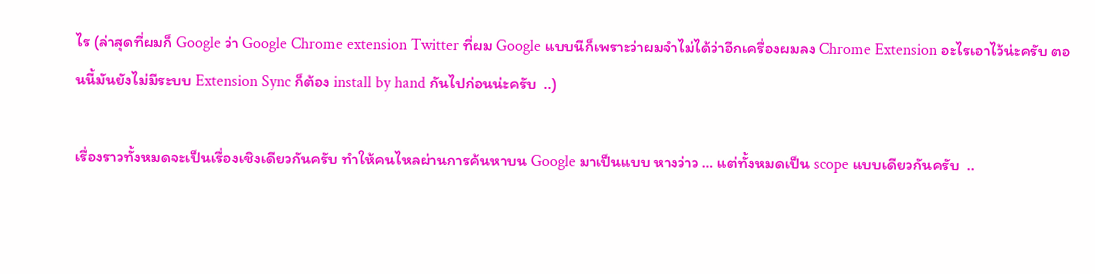ไร (ล่าสุดที่ผมก็ Google ว่า Google Chrome extension Twitter ที่ผม Google แบบนีก็เพราะว่าผมจำไม่ได้ว่าอีกเครื่องผมลง Chrome Extension อะไรเอาไว้น่ะครับ ตอนนี้มันยังไม่มีระบบ Extension Sync ก็ต้อง install by hand กันไปก่อนน่ะครับ  ..)

เรื่องราวทั้งหมดจะเป็นเรื่องเชิงเดียวกันครับ ทำให้คนไหลผ่านการค้นหาบน Google มาเป็นแบบ หางว่าว … แต่ทั้งหมดเป็น scope แบบเดียวกันครับ  ..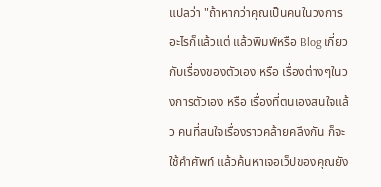แปลว่า "ถ้าหากว่าคุณเป็นคนในวงการอะไรก็แล้วแต่ แล้วพิมพ์หรือ Blog เกี่ยวกับเรื่องของตัวเอง หรือ เรื่องต่างๆในวงการตัวเอง หรือ เรื่องที่ตนเองสนใจแล้ว คนที่สนใจเรื่องราวคล้ายคลึงกัน ก็จะใช้คำศัพท์ แล้วค้นหาเจอเว็ปของคุณยัง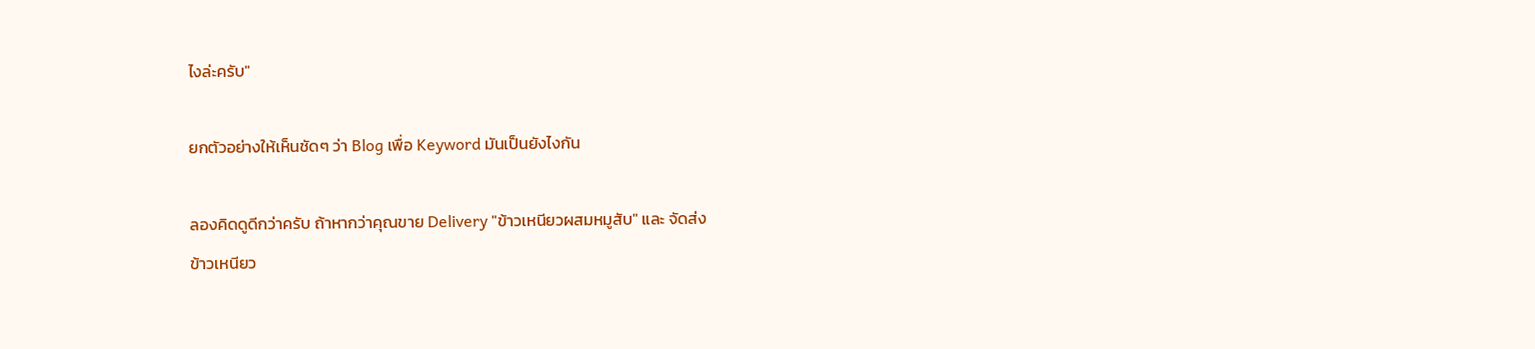ไงล่ะครับ"

ยกตัวอย่างให้เห็นชัดๆ ว่า Blog เพื่อ Keyword มันเป็นยังไงกัน

ลองคิดดูดีกว่าครับ ถ้าหากว่าคุณขาย Delivery "ข้าวเหนียวผสมหมูสับ" และ จัดส่ง
ข้าวเหนียว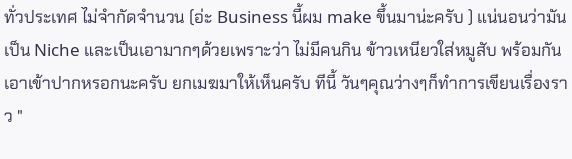ทั่วประเทศ ไม่จำกัดจำนวน (อ่ะ Business นี้ผม make ขึ้นมาน่ะครับ ) แน่นอนว่ามันเป็น Niche และเป็นเอามากๆด้วยเพราะว่า ไม่มีคนกิน ข้าวเหนียวใส่หมูสับ พร้อมกันเอาเข้าปากหรอกนะครับ ยกเมฆมาให้เห็นครับ ทีนี้ วันๆคุณว่างๆก็ทำการเขียนเรื่องราว "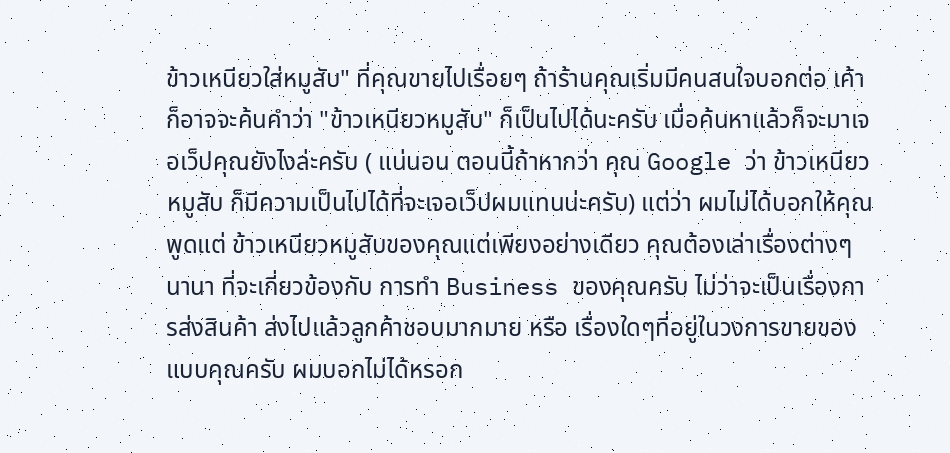ข้าวเหนียวใส่หมูสับ" ที่คุณขายไปเรื่อยๆ ถ้าร้านคุณเริ่มมีคนสนใจบอกต่อ เค้าก็อาจจะค้นคำว่า "ข้าวเหนียวหมูสับ" ก็เป็นไปได้นะครับ เมื่อค้นหาแล้วก็จะมาเจอเว็ปคุณยังไงล่ะครับ ( แน่นอน ตอนนี้ถ้าหากว่า คุณ Google ว่า ข้าวเหนียวหมูสับ ก็มีความเป็นไปได้ที่จะเจอเว็ปผมแทนน่ะครับ) แต่ว่า ผมไม่ได้บอกให้คุณพูดแต่ ข้าวเหนียวหมูสับของคุณแต่เพียงอย่างเดียว คุณต้องเล่าเรื่องต่างๆ นานา ที่จะเกี่ยวข้องกับ การทำ Business ของคุณครับ ไม่ว่าจะเป็นเรื่องการส่งสินค้า ส่งไปแล้วลูกค้าชอบมากมาย หรือ เรื่องใดๆที่อยู่ในวงการขายของแบบคุณครับ ผมบอกไม่ได้หรอก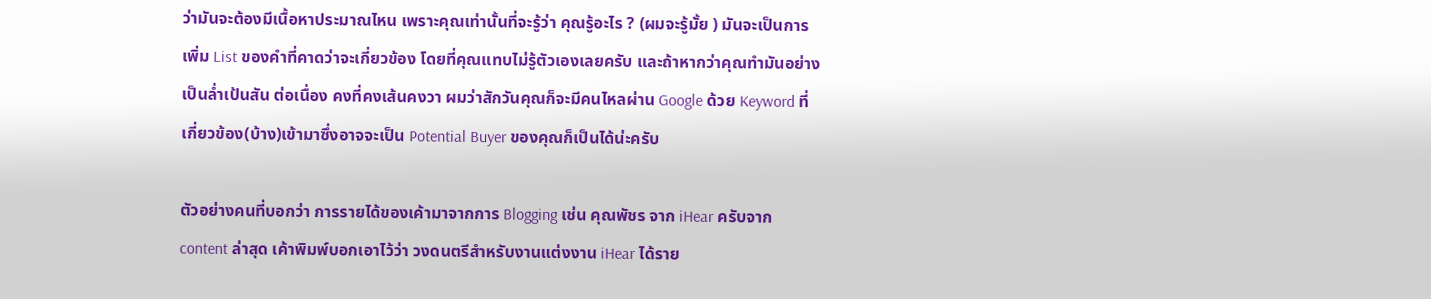ว่ามันจะต้องมีเนื้อหาประมาณไหน เพราะคุณเท่านั้นที่จะรู้ว่า คุณรู้อะไร ? (ผมจะรู้มั้ย ) มันจะเป็นการเพิ่ม List ของคำที่คาดว่าจะเกี่ยวข้อง โดยที่คุณแทบไม่รู้ตัวเองเลยครับ และถ้าหากว่าคุณทำมันอย่างเป็นล่ำเป้นสัน ต่อเนื่อง คงที่คงเส้นคงวา ผมว่าสักวันคุณก็จะมีคนไหลผ่าน Google ด้วย Keyword ที่เกี่ยวข้อง(บ้าง)เข้ามาซึ่งอาจจะเป็น Potential Buyer ของคุณก็เป็นได้น่ะครับ

ตัวอย่างคนที่บอกว่า การรายได้ของเค้ามาจากการ Blogging เช่น คุณพัชร จาก iHear ครับจาก content ล่าสุด เค้าพิมพ์บอกเอาไว้ว่า วงดนตรีสำหรับงานแต่งงาน iHear ได้ราย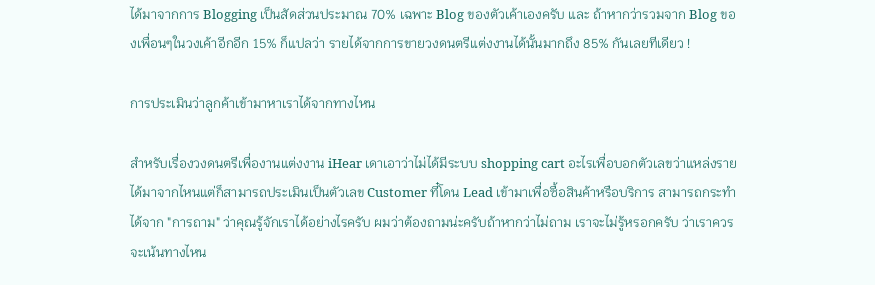ได้มาจากการ Blogging เป็นสัดส่วนประมาณ 70% เฉพาะ Blog ของตัวเค้าเองครับ และ ถ้าหากว่ารวมจาก Blog ของเพื่อนๆในวงเค้าอีกอีก 15% ก็แปลว่า รายได้จากการขายวงดนตรีแต่งงานได้นั้นมากถึง 85% กันเลยทีเดียว !

การประเมินว่าลูกค้าเข้ามาหาเราได้จากทางไหน

สำหรับเรื่องวงดนตรีเพื่องานแต่งงาน iHear เดาเอาว่าไม่ได้มีระบบ shopping cart อะไรเพื่อบอกตัวเลขว่าแหล่งรายได้มาจากไหนแต่ก็สามารถประเมินเป็นตัวเลข Customer ที๋โดน Lead เข้ามาเพื่อซื้อสินค้าหรือบริการ สามารถกระทำได้จาก "การถาม" ว่าคุณรู้จักเราได้อย่างไรครับ ผมว่าต้องถามน่ะครับถ้าหากว่าไม่ถาม เราจะไม่รู้หรอกครับ ว่าเราควรจะเน้นทางไหน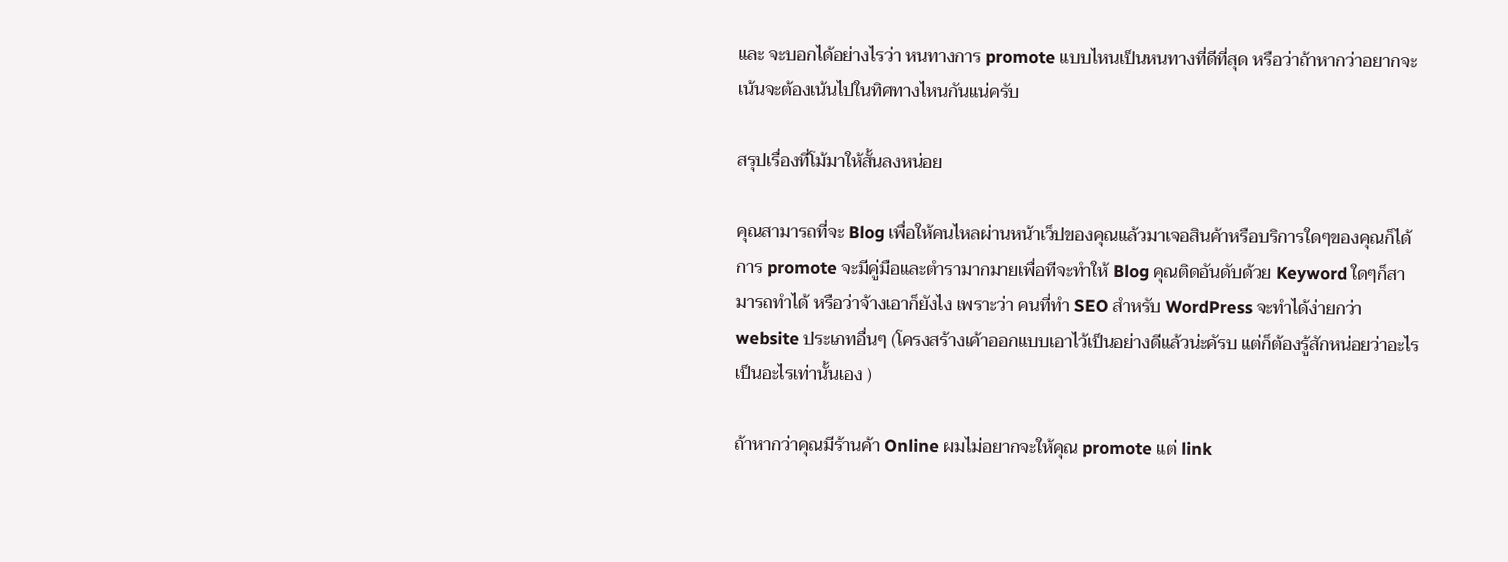และ จะบอกได้อย่างไรว่า หนทางการ promote แบบไหนเป็นหนทางที่ดีที่สุด หรือว่าถ้าหากว่าอยากจะเน้นจะต้องเน้นไปในทิศทางไหนกันแน่ครับ

สรุปเรื่องที่โม้มาให้สั้นลงหน่อย

คุณสามารถที่จะ Blog เพื่อให้คนไหลผ่านหน้าเว็ปของคุณแล้วมาเจอสินค้าหรือบริการใดๆของคุณก็ได้ การ promote จะมีคู่มือและตำรามากมายเพื่อทีจะทำให้ Blog คุณติดอันดับด้วย Keyword ใดๆก็สามารถทำได้ หรือว่าจ้างเอาก็ยังไง เพราะว่า คนที่ทำ SEO สำหรับ WordPress จะทำได้ง่ายกว่า website ประเภทอื่นๆ (โครงสร้างเค้าออกแบบเอาไว้เป็นอย่างดีแล้วน่ะคัรบ แต่ก็ต้องรู้สักหน่อยว่าอะไรเป็นอะไรเท่านั้นเอง )

ถ้าหากว่าคุณมีร้านค้า Online ผมไม่อยากจะให้คุณ promote แต่ link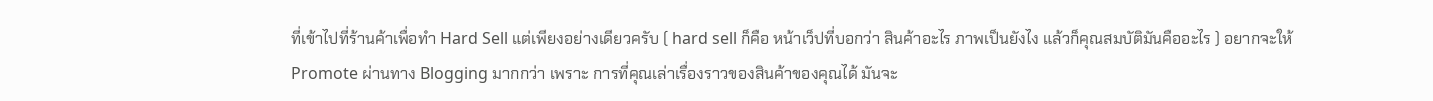ที่เข้าไปที่ร้านค้าเพื่อทำ Hard Sell แต่เพียงอย่างเดียวครับ ( hard sell ก็คือ หน้าเว็ปที่บอกว่า สินค้าอะไร ภาพเป็นยังไง แล้วก็คุณสมบัติมันคืออะไร ) อยากจะให้ Promote ผ่านทาง Blogging มากกว่า เพราะ การที่คุณเล่าเรื่องราวของสินค้าของคุณได้ มันจะ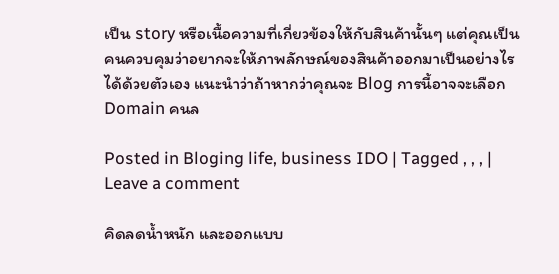เป็น story หรือเนื้อความที่เกี่ยวข้องให้กับสินค้านั้นๆ แต่คุณเป็นคนควบคุมว่าอยากจะให้ภาพลักษณ์ของสินค้าออกมาเป็นอย่างไร ได้ด้วยตัวเอง แนะนำว่าถ้าหากว่าคุณจะ Blog การนี้อาจจะเลือก Domain คนล

Posted in Bloging life, business IDO | Tagged , , , | Leave a comment

คิดลดน้ำหนัก และออกแบบ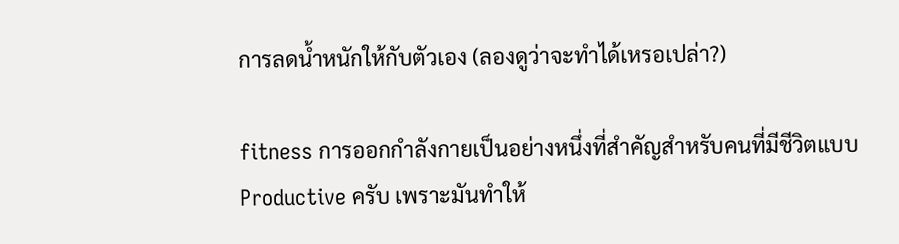การลดน้ำหนักให้กับตัวเอง (ลองดูว่าจะทำได้เหรอเปล่า?)

fitness การออกกำลังกายเป็นอย่างหนึ่งที่สำคัญสำหรับคนที่มีชีวิตแบบ Productive ครับ เพราะมันทำให้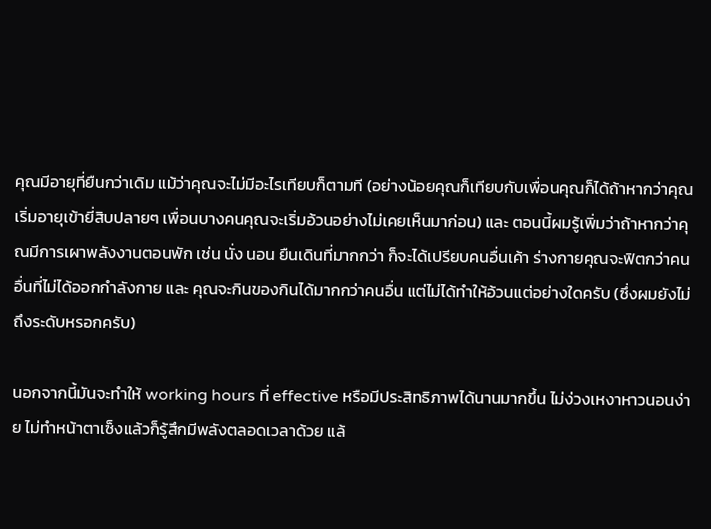คุณมีอายุที่ยืนกว่าเดิม แม้ว่าคุณจะไม่มีอะไรเทียบก็ตามที (อย่างน้อยคุณก็เทียบกับเพื่อนคุณก็ได้ถ้าหากว่าคุณเริ่มอายุเข้ายี่สิบปลายๆ เพื่อนบางคนคุณจะเริ่มอ้วนอย่างไม่เคยเห็นมาก่อน) และ ตอนนี้ผมรู้เพิ่มว่าถ้าหากว่าคุณมีการเผาพลังงานตอนพัก เช่น นั่ง นอน ยืนเดินที่มากกว่า ก็จะได้เปรียบคนอื่นเค้า ร่างกายคุณจะฟิตกว่าคนอื่นที่ไม่ได้ออกกำลังกาย และ คุณจะกินของกินได้มากกว่าคนอื่น แต่ไม่ได้ทำให้อ้วนแต่อย่างใดครับ (ซึ่งผมยังไม่ถึงระดับหรอกครับ)

นอกจากนี้มันจะทำให้ working hours ที่ effective หรือมีประสิทธิภาพได้นานมากขึ้น ไม่ง่วงเหงาหาวนอนง่าย ไม่ทำหน้าตาเซ็งแล้วก็รู้สึกมีพลังตลอดเวลาด้วย แล้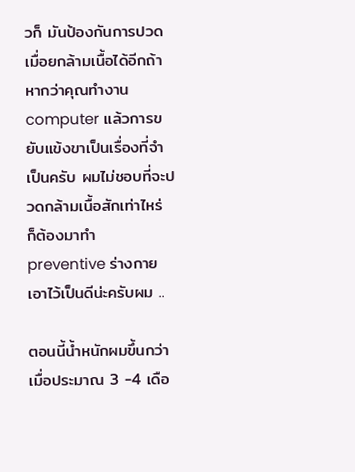วก็ มันป้องกันการปวดเมื่อยกล้ามเนื้อได้อีกถ้าหากว่าคุณทำงาน computer แล้วการขยับแข้งขาเป็นเรื่องที่จำเป็นครับ ผมไม่ชอบที่จะปวดกล้ามเนื้อสักเท่าไหร่ ก็ต้องมาทำ preventive ร่างกายเอาไว้เป็นดีน่ะครับผม ..

ตอนนี้น้ำหนักผมขึ้นกว่าเมื่อประมาณ 3 -4 เดือ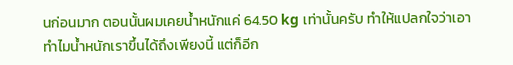นก่อนมาก ตอนนั้นผมเคยน้ำหนักแค่ 64.50 kg เท่านั้นครับ ทำให้แปลกใจว่าเอาทำไมน้ำหนักเราขึ้นได้ถึงเพียงนี้ แต่ก็อีก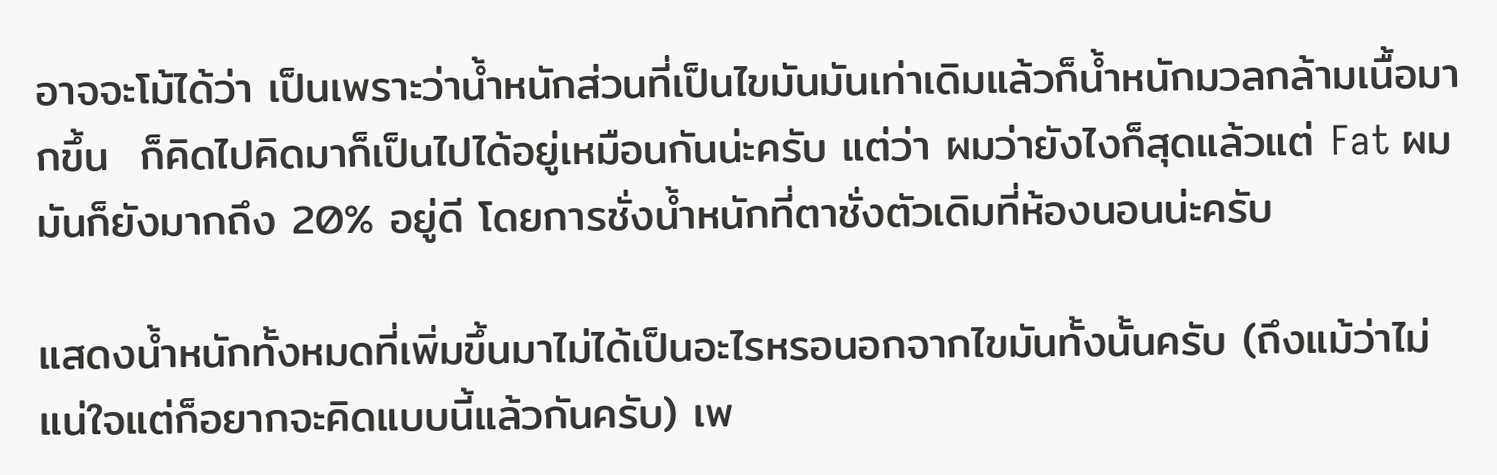อาจจะโม้ได้ว่า เป็นเพราะว่าน้ำหนักส่วนที่เป็นไขมันมันเท่าเดิมแล้วก็น้ำหนักมวลกล้ามเนื้อมากขึ้น  ก็คิดไปคิดมาก็เป็นไปได้อยู่เหมือนกันน่ะครับ แต่ว่า ผมว่ายังไงก็สุดแล้วแต่ Fat ผมมันก็ยังมากถึง 20% อยู่ดี โดยการชั่งน้ำหนักที่ตาชั่งตัวเดิมที่ห้องนอนน่ะครับ

แสดงน้ำหนักทั้งหมดที่เพิ่มขึ้นมาไม่ได้เป็นอะไรหรอนอกจากไขมันทั้งนั้นครับ (ถึงแม้ว่าไม่แน่ใจแต่ก็อยากจะคิดแบบนี้แล้วกันครับ) เพ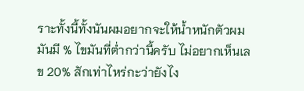ราะทั้งนี้ทั้งนันผมอยากจะให้น้ำหนักตัวผมมันมี % ไขมันที่ต่ำกว่านี้ครับ ไม่อยากเห็นเลข 20% สักเท่าไหร่กะว่ายังไง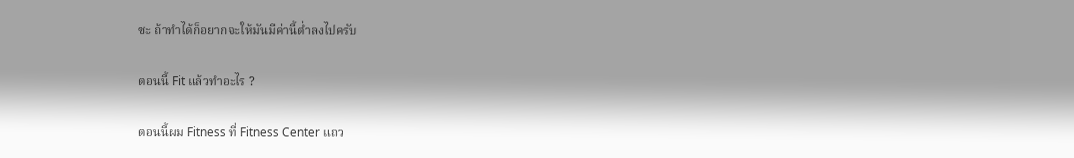ซะ ถ้าทำได้ก็อยากจะให้มันมีค่านี้ต่ำลงไปครับ

ตอนนี้ Fit แล้วทำอะไร ?

ตอนนี้ผม Fitness ที่ Fitness Center แถว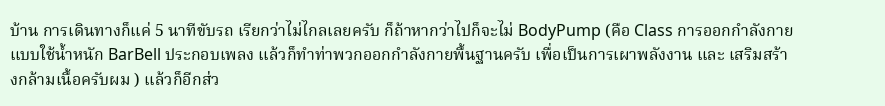บ้าน การเดินทางก็แค่ 5 นาทีขับรถ เรียกว่าไม่ไกลเลยครับ ก็ถ้าหากว่าไปก็จะไม่ BodyPump (คือ Class การออกกำลังกายแบบใช้น้ำหนัก BarBell ประกอบเพลง แล้วก็ทำท่าพวกออกกำลังกายพื้นฐานครับ เพื่อเป็นการเผาพลังงาน และ เสริมสร้างกล้ามเนื้อครับผม ) แล้วก็อีกส่ว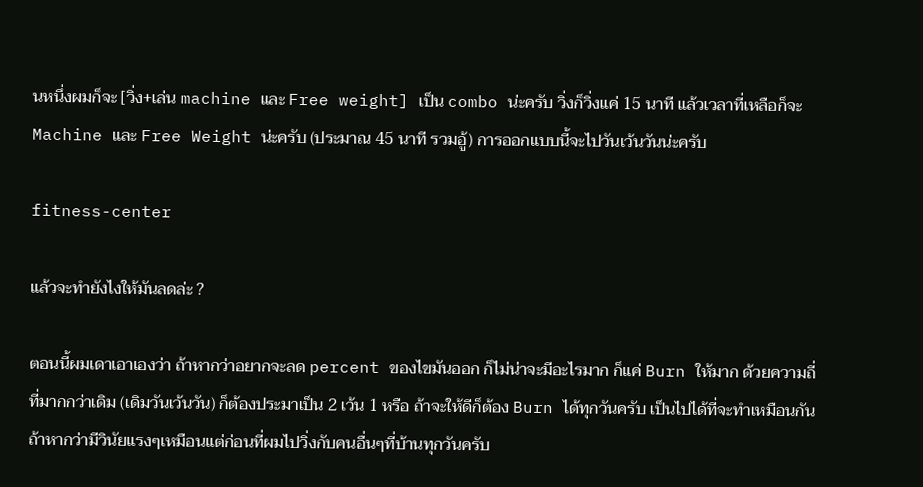นหนึ่งผมก็จะ [วิ่ง+เล่น machine และ Free weight] เป็น combo น่ะครับ วิ่งก็วิ่งแค่ 15 นาที แล้วเวลาที่เหลือก็จะ Machine และ Free Weight น่ะครับ (ประมาณ 45 นาที รวมอู้) การออกแบบนี้จะไปวันเว้นวันน่ะครับ

fitness-center

แล้วจะทำยังไงให้มันลดล่ะ ?

ตอนนี้ผมเดาเอาเองว่า ถ้าหากว่าอยากจะลด percent ของไขมันออก ก็ไม่น่าจะมีอะไรมาก ก็แค่ Burn ให้มาก ด้วยความถี่ที่มากกว่าเดิม (เดิมวันเว้นวัน) ก็ต้องประมาเป็น 2 เว้น 1 หรือ ถ้าจะให้ดีก็ต้อง Burn ได้ทุกวันครับ เป็นไปได้ที่จะทำเหมือนกันถ้าหากว่ามีวินัยแรงๆเหมือนแต่ก่อนที่ผมไปวิ่งกับคนอื่นๆที่บ้านทุกวันครับ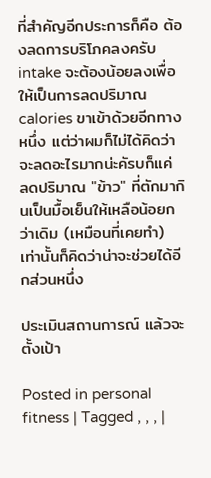ที่สำคัญอีกประการก็คือ ต้องลดการบริโภคลงครับ intake จะต้องน้อยลงเพื่อให้เป็นการลดปริมาณ calories ขาเข้าด้วยอีกทางหนึ่ง แต่ว่าผมก็ไม่ได้คิดว่าจะลดอะไรมากน่ะคัรบก็แค่ ลดปริมาณ "ข้าว" ที่ตักมากินเป็นมื้อเย็นให้เหลือน้อยกว่าเดิม (เหมือนที่เคยทำ) เท่านั้นก็คิดว่าน่าจะช่วยได้อีกส่วนหนึ่ง

ประเมินสถานการณ์ แล้วจะตั้งเป้า

Posted in personal fitness | Tagged , , , |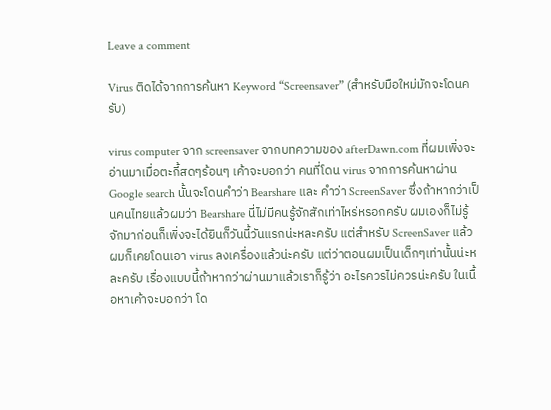Leave a comment

Virus ติดได้จากการค้นหา Keyword “Screensaver” (สำหรับมือใหม่มักจะโดนครับ)

virus computer จาก screensaver จากบทความของ afterDawn.com ที่ผมเพิ่งจะอ่านมาเมื่อตะกี้สดๆร้อนๆ เค้าจะบอกว่า คนที่โดน virus จากการค้นหาผ่าน Google search นั้นจะโดนคำว่า Bearshare และ คำว่า ScreenSaver ซึ่งถ้าหากว่าเป็นคนไทยแล้วผมว่า Bearshare นี่ไม่มีคนรู้จักสักเท่าไหร่หรอกครับ ผมเองก็ไม่รู้จักมาก่อนก็เพิ่งจะได้ยินก็วันนี้วันแรกน่ะหละครับ แต่สำหรับ ScreenSaver แล้ว ผมก็เคยโดนเอา virus ลงเครื่องแล้วน่ะครับ แต่ว่าตอนผมเป็นเด็กๆเท่านั้นน่ะหละครับ เรื่องแบบนี้ถ้าหากว่าผ่านมาแล้วเราก็รู้ว่า อะไรควรไม่ควรน่ะครับ ในเนื้อหาเค้าจะบอกว่า โด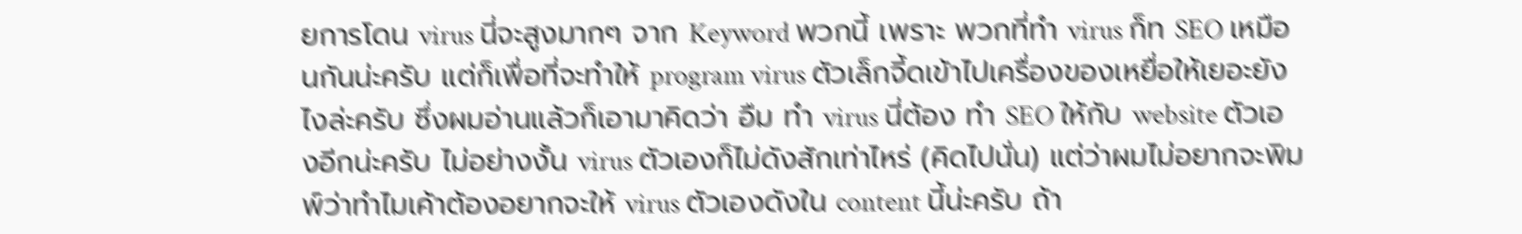ยการโดน virus นี่จะสูงมากๆ จาก Keyword พวกนี้ เพราะ พวกที่ทำ virus ก็ท SEO เหมือนกันน่ะครับ แต่ก็เพื่อที่จะทำให้ program virus ตัวเล็กจี้ดเข้าไปเครื่องของเหยื่อให้เยอะยังไงล่ะครับ ซึ่งผมอ่านแล้วก็เอามาคิดว่า อืม ทำ virus นี่ต้อง ทำ SEO ให้กับ website ตัวเองอีกน่ะครับ ไม่อย่างงั้น virus ตัวเองก็ไม่ดังสักเท่าไหร่ (คิดไปนั่น) แต่ว่าผมไม่อยากจะพิมพ์ว่าทำไมเค้าต้องอยากจะให้ virus ตัวเองดังใน content นี้น่ะครับ ถ้า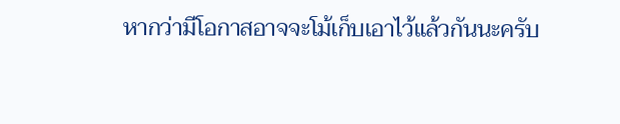หากว่ามีโอกาสอาจจะโม้เก็บเอาไว้แล้วกันนะครับ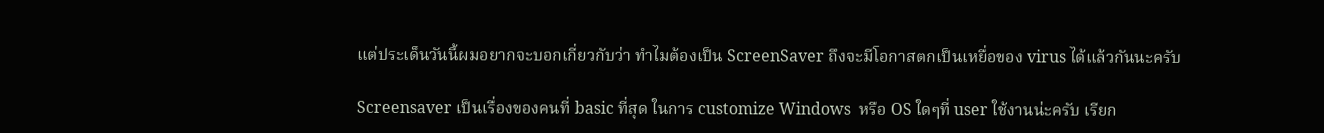แต่ประเด็นวันนี้ผมอยากจะบอกเกี่ยวกับว่า ทำไมต้องเป็น ScreenSaver ถึงจะมีโอกาสตกเป็นเหยื่อของ virus ได้แล้วกันนะครับ

Screensaver เป็นเรื่องของคนที่ basic ที่สุด ในการ customize Windows  หรือ OS ใดๆที่ user ใช้งานน่ะครับ เรียก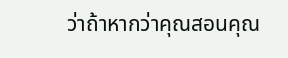ว่าถ้าหากว่าคุณสอนคุณ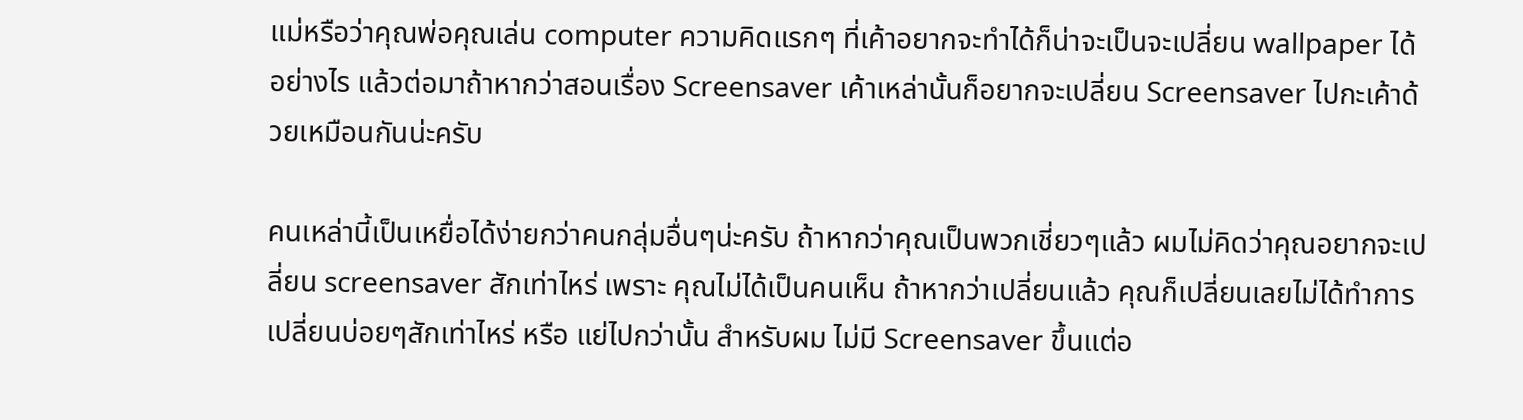แม่หรือว่าคุณพ่อคุณเล่น computer ความคิดแรกๆ ที่เค้าอยากจะทำได้ก็น่าจะเป็นจะเปลี่ยน wallpaper ได้อย่างไร แล้วต่อมาถ้าหากว่าสอนเรื่อง Screensaver เค้าเหล่านั้นก็อยากจะเปลี่ยน Screensaver ไปกะเค้าด้วยเหมือนกันน่ะครับ

คนเหล่านี้เป็นเหยื่อได้ง่ายกว่าคนกลุ่มอื่นๆน่ะครับ ถ้าหากว่าคุณเป็นพวกเชี่ยวๆแล้ว ผมไม่คิดว่าคุณอยากจะเปลี่ยน screensaver สักเท่าไหร่ เพราะ คุณไม่ได้เป็นคนเห็น ถ้าหากว่าเปลี่ยนแล้ว คุณก็เปลี่ยนเลยไม่ได้ทำการเปลี่ยนบ่อยๆสักเท่าไหร่ หรือ แย่ไปกว่านั้น สำหรับผม ไม่มี Screensaver ขึ้นแต่อ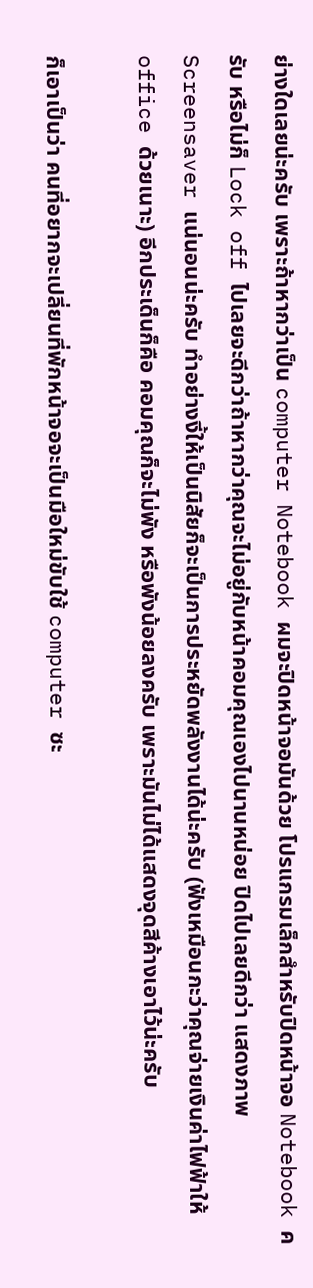ย่างใดเลยน่ะครับ เพราะถ้าหากว่าเป็น computer Notebook ผมจะปิดหน้าจอมันด้วย โปรแกรมเล็กสำหรับปิดหน้าจอ Notebook ครับ หรือไม่ก็ Lock off ไปเลยจะดีกว่าถ้าหากว่าคุณจะไม่อยู่กับหน้าคอมคุณเองไปนานหน่อย ปิดไปเลยดีกว่า แสดงภาพ Screensaver แน่นอนน่ะครับ ทำอย่างงี้ให้เป็นนิสัยก็จะเป็นการประหยัดพลังงานได้น่ะครับ (ฟังเหมือนกะว่าคุณจ่ายเงินค่าไฟฟ้าให้ office ด้วยเนาะ) อีกประเด็นก็คือ คอมคุณก็จะไม่พัง หรือพังน้อยลงครับ เพราะมันไม่ได้แสดงจุดสีค้างเอาไว้น่ะครับ

ก็เอาเป็นว่า คนที่อยากจะเปลี่ยนที่พักหน้าจอจะเป็นมือใหม่ขับใช้ computer ซะ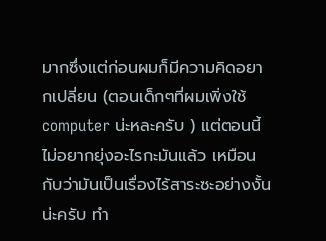มากซึ่งแต่ก่อนผมก็มีความคิดอยากเปลี่ยน (ตอนเด็กๆที่ผมเพิ่งใช้ computer น่ะหละครับ ) แต่ตอนนี้ไม่อยากยุ่งอะไรกะมันแล้ว เหมือนกับว่ามันเป็นเรื่องไร้สาระซะอย่างงั้นน่ะครับ ทำ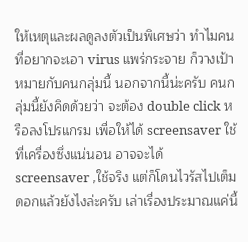ให้เหตุและผลดูลงตัวเป็นพิเศษว่า ทำไมคนที่อยากจะเอา virus แพร่กระจาย ก็วางเป้าหมายกับคนกลุ่มนี้ นอกจากนี้น่ะครับ คนกลุ่มนี้ยังคิดด้วยว่า จะต้อง double click หรือลงโปรแกรม เพื่อให้ได้ screensaver ใช้ที่เครื่องซึ่งแน่นอน อาจจะได้ screensaver ,ใช้จริง แต่ก็โดนไวรัสไปเต็มดอกแล้วยังไงล่ะครับ เล่าเรื่องประมาณแค่นี้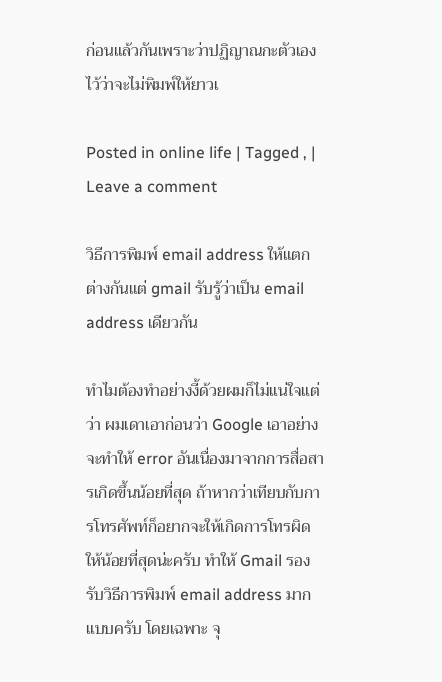ก่อนแล้วกันเพราะว่าปฏิญาณกะตัวเองไว้ว่าจะไม่พิมพ์ให้ยาวเ

Posted in online life | Tagged , | Leave a comment

วิธีการพิมพ์ email address ให้แตกต่างกันแต่ gmail รับรู้ว่าเป็น email address เดียวกัน

ทำไมต้องทำอย่างงี้ด้วยผมก็ไม่แน่ใจแต่ว่า ผมเดาเอาก่อนว่า Google เอาอย่างจะทำให้ error อันเนื่องมาจากการสื่อสารเกิดขึ้นน้อยที่สุด ถ้าหากว่าเทียบกับการโทรศัพท์ก็อยากจะให้เกิดการโทรผิดให้น้อยที่สุดน่ะครับ ทำให้ Gmail รองรับวิธีการพิมพ์ email address มากแบบครับ โดยเฉพาะ จุ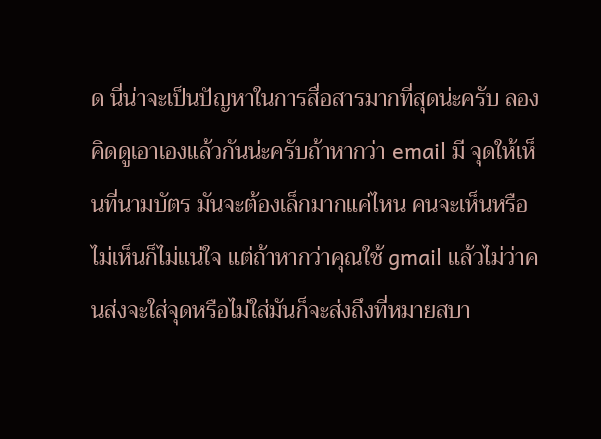ด นี่น่าจะเป็นปัญหาในการสื่อสารมากที่สุดน่ะครับ ลองคิดดูเอาเองแล้วกันน่ะครับถ้าหากว่า email มี จุดให้เห็นที่นามบัตร มันจะต้องเล็กมากแค่ไหน คนจะเห็นหรือไม่เห็นก็ไม่แน่ใจ แต่ถ้าหากว่าคุณใช้ gmail แล้วไม่ว่าคนส่งจะใส่จุดหรือไม่ใส่มันก็จะส่งถึงที่หมายสบา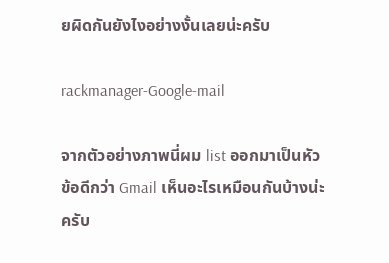ยผิดกันยังไงอย่างงั้นเลยน่ะครับ

rackmanager-Google-mail

จากตัวอย่างภาพนี่ผม list ออกมาเป็นหัวข้อดีกว่า Gmail เห็นอะไรเหมือนกันบ้างน่ะครับ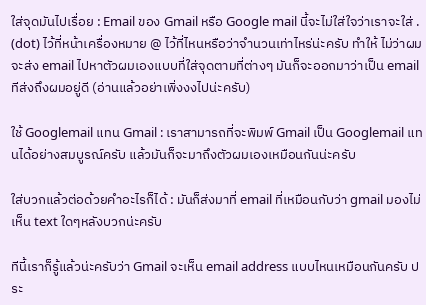ใส่จุดมันไปเรื่อย : Email ของ Gmail หรือ Google mail นี้จะไม่ใส่ใจว่าเราจะใส่ . (dot) ไว้ที่หน้าเครื่องหมาย @ ไว้ที่ไหนหรือว่าจำนวนเท่าไหร่น่ะครับ ทำให้ ไม่ว่าผมจะส่ง email ไปหาตัวผมเองแบบที่ใส่จุดตามที่ต่างๆ มันก็จะออกมาว่าเป็น email ทีส่งถึงผมอยู่ดี (อ่านแล้วอย่าเพิ่งงงไปน่ะครับ)

ใช้ Googlemail แทน Gmail : เราสามารถที่จะพิมพ์ Gmail เป็น Googlemail แทนได้อย่างสมบูรณ์ครับ แล้วมันก็จะมาถึงตัวผมเองเหมือนกันน่ะครับ

ใส่บวกแล้วต่อด้วยคำอะไรก็ได้ : มันก็ส่งมาที่ email ที่เหมือนกับว่า gmail มองไม่เห็น text ใดๆหลังบวกน่ะครับ

ทีนี้เราก็รู้แล้วน่ะครับว่า Gmail จะเห็น email address แบบไหนเหมือนกันครับ ประ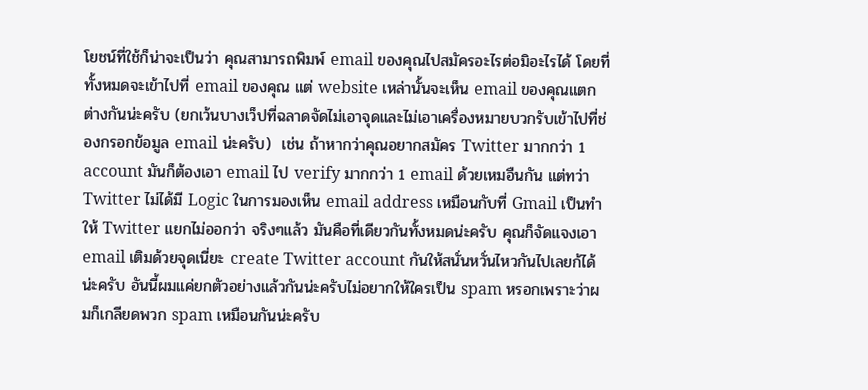โยชน์ที่ใช้ก็น่าจะเป็นว่า คุณสามารถพิมพ์ email ของคุณไปสมัครอะไรต่อมิอะไรได้ โดยที่ทั้งหมดจะเข้าไปที่ email ของคุณ แต่ website เหล่านั้นจะเห็น email ของคุณแตกต่างกันน่ะครับ (ยกเว้นบางเว็ปที่ฉลาดจัดไม่เอาจุดและไม่เอาเครื่องหมายบวกรับเข้าไปที่ช่องกรอกข้อมูล email น่ะครับ)  เช่น ถ้าหากว่าคุณอยากสมัคร Twitter มากกว่า 1 account มันก็ต้องเอา email ไป verify มากกว่า 1 email ด้วยเหมอืนกัน แต่ทว่า Twitter ไม่ได้มี Logic ในการมองเห็น email address เหมือนกับที่ Gmail เป็นทำให้ Twitter แยกไม่ออกว่า จริงๆแล้ว มันคือที่เดียวกันทั้งหมดน่ะครับ คุณก็จัดแจงเอา email เติมด้วยจุดเนี่ยะ create Twitter account กันให้สนั่นหวั่นไหวกันไปเลยก้ได้น่ะครับ อันนี้ผมแค่ยกตัวอย่างแล้วกันน่ะครับไม่อยากให้ใครเป็น spam หรอกเพราะว่าผมก็เกลียดพวก spam เหมือนกันน่ะครับ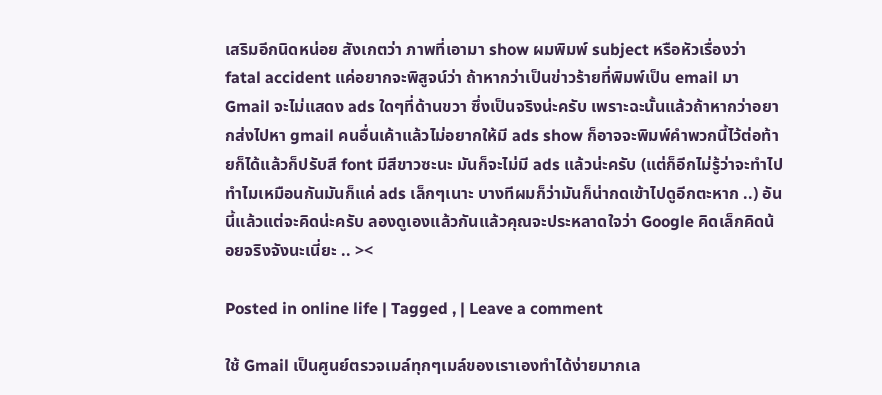เสริมอีกนิดหน่อย สังเกตว่า ภาพที่เอามา show ผมพิมพ์ subject หรือหัวเรื่องว่า fatal accident แค่อยากจะพิสูจน์ว่า ถ้าหากว่าเป็นข่าวร้ายที่พิมพ์เป็น email มา Gmail จะไม่แสดง ads ใดๆที่ด้านขวา ซึ่งเป็นจริงน่ะครับ เพราะฉะนั้นแล้วถ้าหากว่าอยากส่งไปหา gmail คนอื่นเค้าแล้วไม่อยากให้มี ads show ก็อาจจะพิมพ์คำพวกนี้ไว้ต่อท้ายก็ได้แล้วก็ปรับสี font มีสีขาวซะนะ มันก็จะไม่มี ads แล้วน่ะครับ (แต่ก็อีกไม่รู้ว่าจะทำไปทำไมเหมือนกันมันก็แค่ ads เล็กๆเนาะ บางทีผมก็ว่ามันก็น่ากดเข้าไปดูอีกตะหาก ..) อันนี้แล้วแต่จะคิดน่ะครับ ลองดูเองแล้วกันแล้วคุณจะประหลาดใจว่า Google คิดเล็กคิดน้อยจริงจังนะเนี่ยะ .. ><

Posted in online life | Tagged , | Leave a comment

ใช้ Gmail เป็นศูนย์ตรวจเมล์ทุกๆเมล์ของเราเองทำได้ง่ายมากเล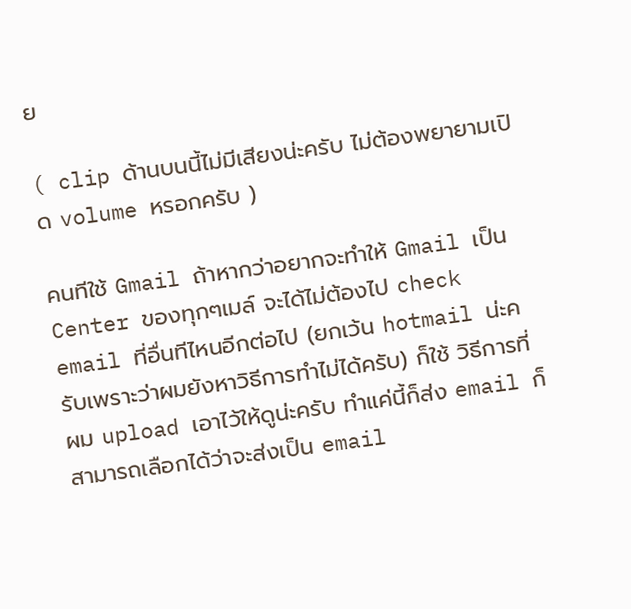ย

( clip ด้านบนนี้ไม่มีเสียงน่ะครับ ไม่ต้องพยายามเปิด volume หรอกครับ )

คนทีใช้ Gmail ถ้าหากว่าอยากจะทำให้ Gmail เป็น Center ของทุกๆเมล์ จะได้ไม่ต้องไป check email ที่อื่นทีไหนอีกต่อไป (ยกเว้น hotmail น่ะครับเพราะว่าผมยังหาวิธีการทำไม่ได้ครับ) ก็ใช้ วิธีการที่ผม upload เอาไว้ให้ดูน่ะครับ ทำแค่นี้ก็ส่ง email ก็สามารถเลือกได้ว่าจะส่งเป็น email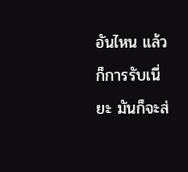อันไหน แล้วก็การรับเนี่ยะ มันก็จะส่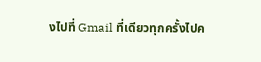งไปที่ Gmail ที่เดียวทุกครั้งไปค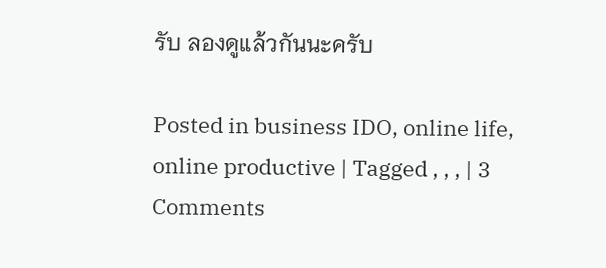รับ ลองดูแล้วกันนะครับ

Posted in business IDO, online life, online productive | Tagged , , , | 3 Comments